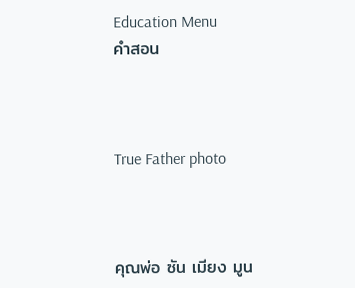Education Menu
คำสอน



True Father photo



คุณพ่อ ซัน เมียง มูน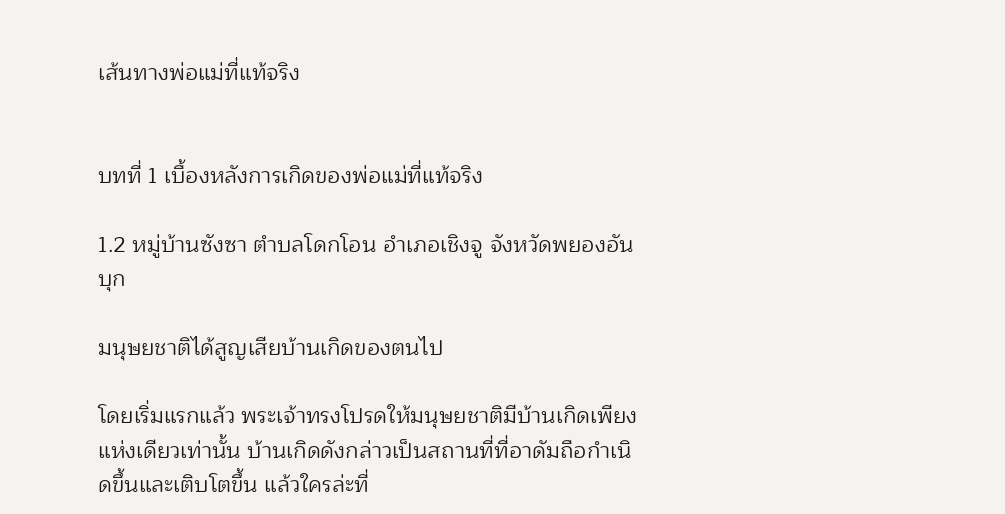เส้นทางพ่อแม่ที่แท้จริง


บทที่ 1 เบื้องหลังการเกิดของพ่อแม่ที่แท้จริง

1.2 หมู่บ้านซังซา ตำบลโดกโอน อำเภอเชิงจู จังหวัดพยองอันบุก

มนุษยชาติได้สูญเสียบ้านเกิดของตนไป

โดยเริ่มแรกแล้ว พระเจ้าทรงโปรดให้มนุษยชาติมีบ้านเกิดเพียงแห่งเดียวเท่านั้น บ้านเกิดดังกล่าวเป็นสถานที่ที่อาดัมถือกำเนิดขึ้นและเติบโตขึ้น แล้วใครล่ะที่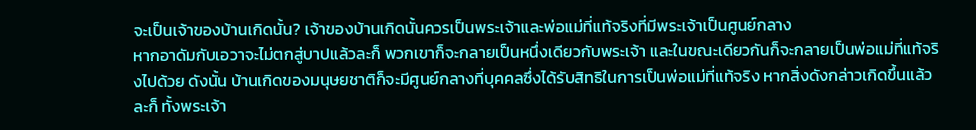จะเป็นเจ้าของบ้านเกิดนั้น? เจ้าของบ้านเกิดนั้นควรเป็นพระเจ้าและพ่อแม่ที่แท้จริงที่มีพระเจ้าเป็นศูนย์กลาง
หากอาดัมกับเอวาจะไม่ตกสู่บาปแล้วละก็ พวกเขาก็จะกลายเป็นหนึ่งเดียวกับพระเจ้า และในขณะเดียวกันก็จะกลายเป็นพ่อแม่ที่แท้จริงไปด้วย ดังนั้น บ้านเกิดของมนุษยชาติก็จะมีศูนย์กลางที่บุคคลซึ่งได้รับสิทธิในการเป็นพ่อแม่ที่แท้จริง หากสิ่งดังกล่าวเกิดขึ้นแล้วละก็ ทั้งพระเจ้า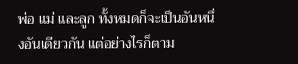พ่อ แม่ และลูก ทั้งหมดก็จะเป็นอันหนึ่งอันเดียวกัน แต่อย่างไรก็ตาม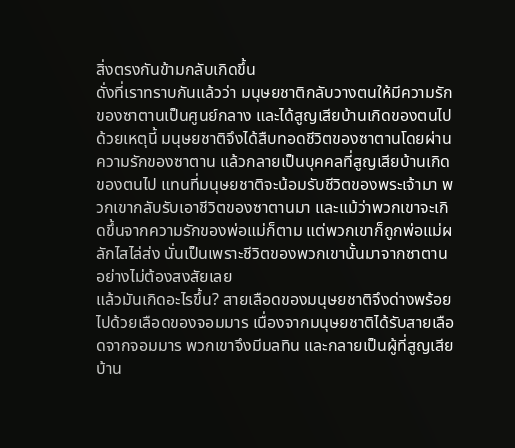สิ่งตรงกันข้ามกลับเกิดขึ้น
ดั่งที่เราทราบกันแล้วว่า มนุษยชาติกลับวางตนให้มีความรักของซาตานเป็นศูนย์กลาง และได้สูญเสียบ้านเกิดของตนไป ด้วยเหตุนี้ มนุษยชาติจึงได้สืบทอดชีวิตของซาตานโดยผ่านความรักของซาตาน แล้วกลายเป็นบุคคลที่สูญเสียบ้านเกิดของตนไป แทนที่มนุษยชาติจะน้อมรับชีวิตของพระเจ้ามา พวกเขากลับรับเอาชีวิตของซาตานมา และแม้ว่าพวกเขาจะเกิดขึ้นจากความรักของพ่อแม่ก็ตาม แต่พวกเขาก็ถูกพ่อแม่ผลักไสไล่ส่ง นั่นเป็นเพราะชีวิตของพวกเขานั้นมาจากซาตานอย่างไม่ต้องสงสัยเลย
แล้วมันเกิดอะไรขึ้น? สายเลือดของมนุษยชาติจึงด่างพร้อยไปด้วยเลือดของจอมมาร เนื่องจากมนุษยชาติได้รับสายเลือดจากจอมมาร พวกเขาจึงมีมลทิน และกลายเป็นผู้ที่สูญเสียบ้าน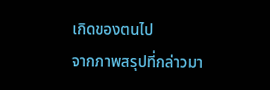เกิดของตนไป
จากภาพสรุปที่กล่าวมา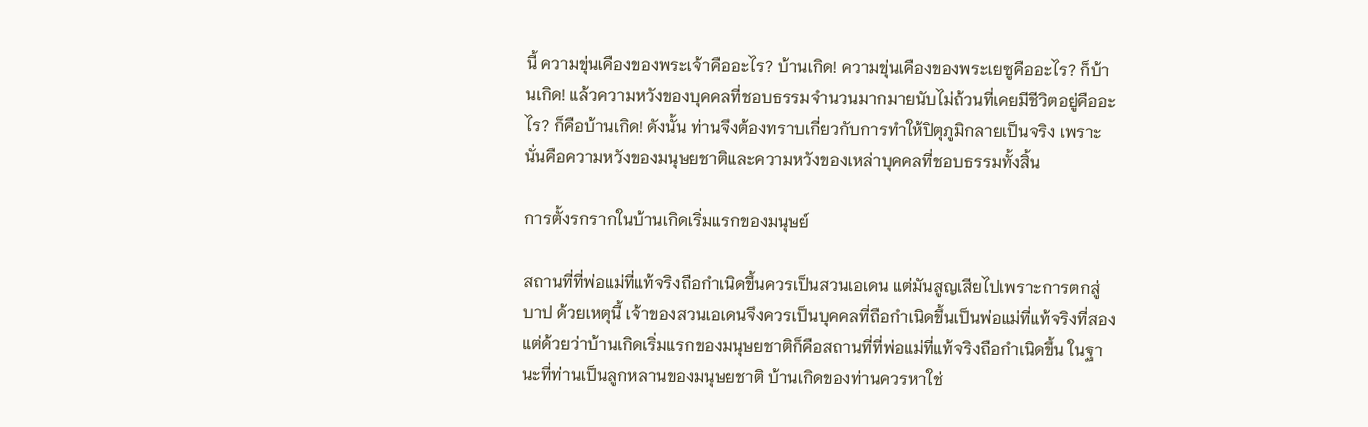นี้ ความขุ่นเคืองของพระเจ้าคืออะไร? บ้านเกิด! ความขุ่นเคืองของพระเยซูคืออะไร? ก็บ้านเกิด! แล้วความหวังของบุคคลที่ชอบธรรมจำนวนมากมายนับไม่ถ้วนที่เคยมีชีวิตอยู่คืออะไร? ก็คือบ้านเกิด! ดังนั้น ท่านจึงต้องทราบเกี่ยวกับการทำให้ปิตุภูมิกลายเป็นจริง เพราะนั่นคือความหวังของมนุษยชาติและความหวังของเหล่าบุคคลที่ชอบธรรมทั้งสิ้น

การตั้งรกรากในบ้านเกิดเริ่มแรกของมนุษย์

สถานที่ที่พ่อแม่ที่แท้จริงถือกำเนิดขึ้นควรเป็นสวนเอเดน แต่มันสูญเสียไปเพราะการตกสู่บาป ด้วยเหตุนี้ เจ้าของสวนเอเดนจึงควรเป็นบุคคลที่ถือกำเนิดขึ้นเป็นพ่อแม่ที่แท้จริงที่สอง แต่ด้วยว่าบ้านเกิดเริ่มแรกของมนุษยชาติก็คือสถานที่ที่พ่อแม่ที่แท้จริงถือกำเนิดขึ้น ในฐานะที่ท่านเป็นลูกหลานของมนุษยชาติ บ้านเกิดของท่านควรหาใช่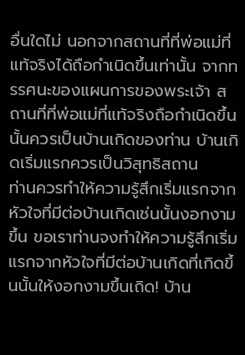อื่นใดไม่ นอกจากสถานที่ที่พ่อแม่ที่แท้จริงได้ถือกำเนิดขึ้นเท่านั้น จากทรรศนะของแผนการของพระเจ้า สถานที่ที่พ่อแม่ที่แท้จริงถือกำเนิดขึ้นนั้นควรเป็นบ้านเกิดของท่าน บ้านเกิดเริ่มแรกควรเป็นวิสุทธิสถาน
ท่านควรทำให้ความรู้สึกเริ่มแรกจากหัวใจที่มีต่อบ้านเกิดเช่นนั้นงอกงามขึ้น ขอเราท่านจงทำให้ความรู้สึกเริ่มแรกจากหัวใจที่มีต่อบ้านเกิดที่เกิดขึ้นนั้นให้งอกงามขึ้นเถิด! บ้าน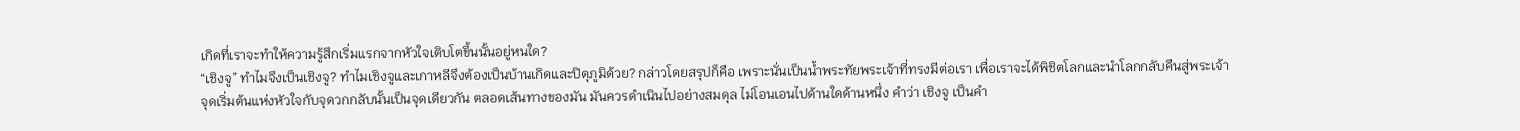เกิดที่เราจะทำให้ความรู้สึกเริ่มแรกจากหัวใจเติบโตขึ้นนั้นอยู่หนใด?
“เชิงจู” ทำไมจึงเป็นเชิงจู? ทำไมเชิงจูและเกาหลีจึงต้องเป็นบ้านเกิดและปิตุภูมิด้วย? กล่าวโดยสรุปก็คือ เพราะนั่นเป็นน้ำพระทัยพระเจ้าที่ทรงมีต่อเรา เพื่อเราจะได้พิชิตโลกและนำโลกกลับคืนสู่พระเจ้า
จุดเริ่มต้นแห่งหัวใจกับจุดวกกลับนั้นเป็นจุดเดียวกัน ตลอดเส้นทางของมัน มันควรดำเนินไปอย่างสมดุล ไม่โอนเอนไปด้านใดด้านหนึ่ง คำว่า เชิงจู เป็นคำ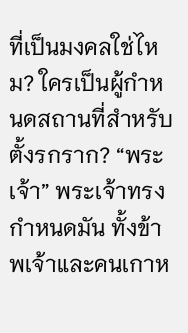ที่เป็นมงคลใช่ไหม? ใครเป็นผู้กำหนดสถานที่สำหรับตั้งรกราก? “พระเจ้า” พระเจ้าทรงกำหนดมัน ทั้งข้าพเจ้าและคนเกาห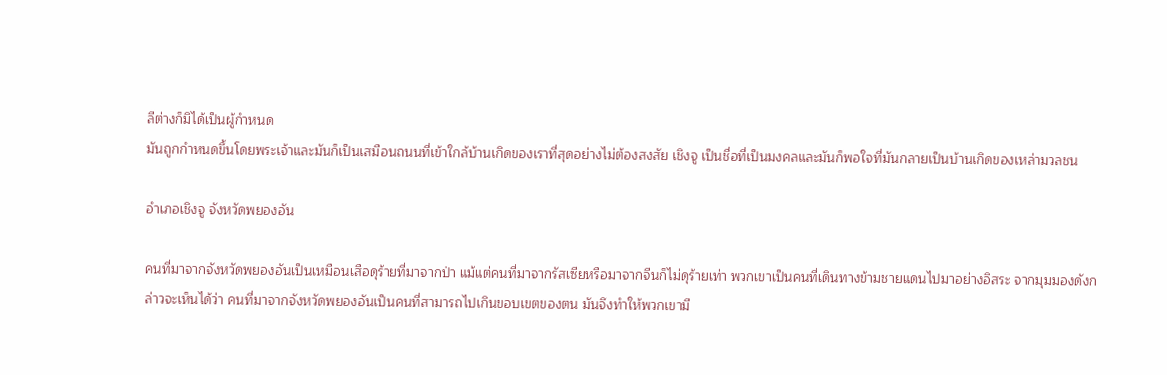ลีต่างก็มิได้เป็นผู้กำหนด
มันถูกกำหนดขึ้นโดยพระเจ้าและมันก็เป็นเสมือนถนนที่เข้าใกล้บ้านเกิดของเราที่สุดอย่างไม่ต้องสงสัย เชิงจู เป็นชื่อที่เป็นมงคลและมันก็พอใจที่มันกลายเป็นบ้านเกิดของเหล่ามวลชน

อำเภอเชิงจู จังหวัดพยองอัน

คนที่มาจากจังหวัดพยองอันเป็นเหมือนเสือดุร้ายที่มาจากป่า แม้แต่คนที่มาจากรัสเซียหรือมาจากจีนก็ไม่ดุร้ายเท่า พวกเขาเป็นคนที่เดินทางข้ามชายแดนไปมาอย่างอิสระ จากมุมมองดังกล่าวจะเห็นได้ว่า คนที่มาจากจังหวัดพยองอันเป็นคนที่สามารถไปเกินขอบเขตของตน มันจึงทำให้พวกเขามี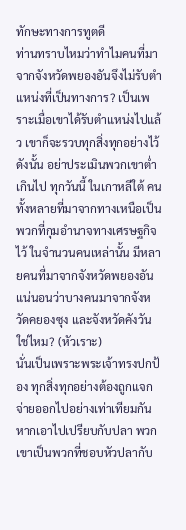ทักษะทางการทูตดี
ท่านทราบไหมว่าทำไมคนที่มาจากจังหวัดพยองอันจึงไม่รับตำแหน่งที่เป็นทางการ? เป็นเพราะเมื่อเขาได้รับตำแหน่งไปแล้ว เขาก็จะรวบทุกสิ่งทุกอย่างไว้ ดังนั้น อย่าประเมินพวกเขาต่ำเกินไป ทุกวันนี้ ในเกาหลีใต้ คนทั้งหลายที่มาจากทางเหนือเป็นพวกที่กุมอำนาจทางเศรษฐกิจไว้ ในจำนวนคนเหล่านั้น มีหลายคนที่มาจากจังหวัดพยองอัน แน่นอนว่าบางคนมาจากจังหวัดคยองซุง และจังหวัดคังวัน ใช่ไหม? (หัวเราะ)
นั่นเป็นเพราะพระเจ้าทรงปกป้อง ทุกสิ่งทุกอย่างต้องถูกแจกจ่ายออกไปอย่างเท่าเทียมกัน หากเอาไปเปรียบกับปลา พวกเขาเป็นพวกที่ชอบหัวปลากับ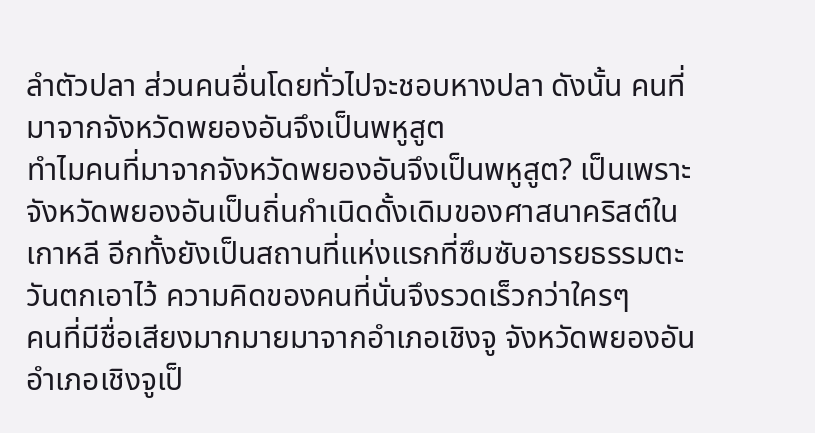ลำตัวปลา ส่วนคนอื่นโดยทั่วไปจะชอบหางปลา ดังนั้น คนที่มาจากจังหวัดพยองอันจึงเป็นพหูสูต
ทำไมคนที่มาจากจังหวัดพยองอันจึงเป็นพหูสูต? เป็นเพราะจังหวัดพยองอันเป็นถิ่นกำเนิดดั้งเดิมของศาสนาคริสต์ในเกาหลี อีกทั้งยังเป็นสถานที่แห่งแรกที่ซึมซับอารยธรรมตะวันตกเอาไว้ ความคิดของคนที่นั่นจึงรวดเร็วกว่าใครๆ
คนที่มีชื่อเสียงมากมายมาจากอำเภอเชิงจู จังหวัดพยองอัน อำเภอเชิงจูเป็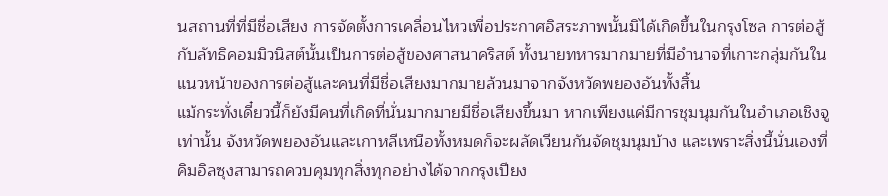นสถานที่ที่มีชื่อเสียง การจัดตั้งการเคลื่อนไหวเพื่อประกาศอิสระภาพนั้นมิได้เกิดขึ้นในกรุงโซล การต่อสู้กับลัทธิคอมมิวนิสต์นั้นเป็นการต่อสู้ของศาสนาคริสต์ ทั้งนายทหารมากมายที่มีอำนาจที่เกาะกลุ่มกันในแนวหน้าของการต่อสู้และคนที่มีชื่อเสียงมากมายล้วนมาจากจังหวัดพยองอันทั้งสิ้น
แม้กระทั่งเดี๋ยวนี้ก็ยังมีคนที่เกิดที่นั่นมากมายมีชื่อเสียงขึ้นมา หากเพียงแค่มีการชุมนุมกันในอำเภอเชิงจูเท่านั้น จังหวัดพยองอันและเกาหลีเหนือทั้งหมดก็จะผลัดเวียนกันจัดชุมนุมบ้าง และเพราะสิ่งนี้นั่นเองที่คิมอิลซุงสามารถควบคุมทุกสิ่งทุกอย่างได้จากกรุงเปียง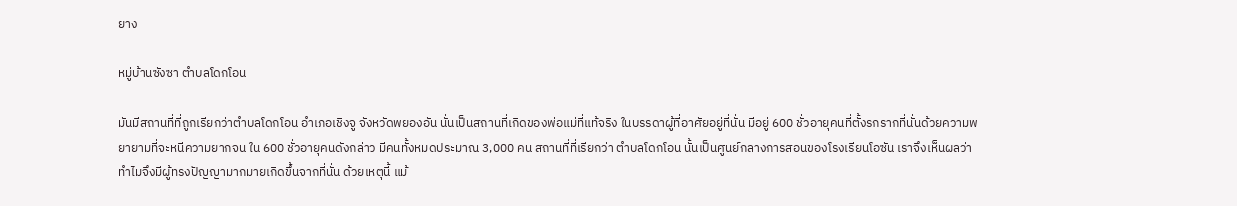ยาง

หมู่บ้านซังซา ตำบลโดกโอน

มันมีสถานที่ที่ถูกเรียกว่าตำบลโดกโอน อำเภอเชิงจู จังหวัดพยองอัน นั่นเป็นสถานที่เกิดของพ่อแม่ที่แท้จริง ในบรรดาผู้ที่อาศัยอยู่ที่นั่น มีอยู่ 600 ชั่วอายุคนที่ตั้งรกรากที่นั่นด้วยความพยายามที่จะหนีความยากจน ใน 600 ชั่วอายุคนดังกล่าว มีคนทั้งหมดประมาณ 3,000 คน สถานที่ที่เรียกว่า ตำบลโดกโอน นั้นเป็นศูนย์กลางการสอนของโรงเรียนโอซัน เราจึงเห็นผลว่าทำไมจึงมีผู้ทรงปัญญามากมายเกิดขึ้นจากที่นั่น ด้วยเหตุนี้ แม้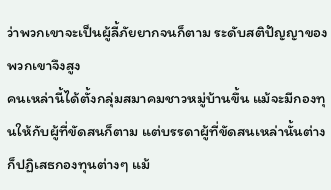ว่าพวกเขาจะเป็นผู้ลี้ภัยยากจนก็ตาม ระดับสติปัญญาของพวกเขาจึงสูง
คนเหล่านี้ได้ตั้งกลุ่มสมาคมชาวหมู่บ้านขึ้น แม้จะมีกองทุนให้กับผู้ที่ขัดสนก็ตาม แต่บรรดาผู้ที่ขัดสนเหล่านั้นต่างก็ปฏิเสธกองทุนต่างๆ แม้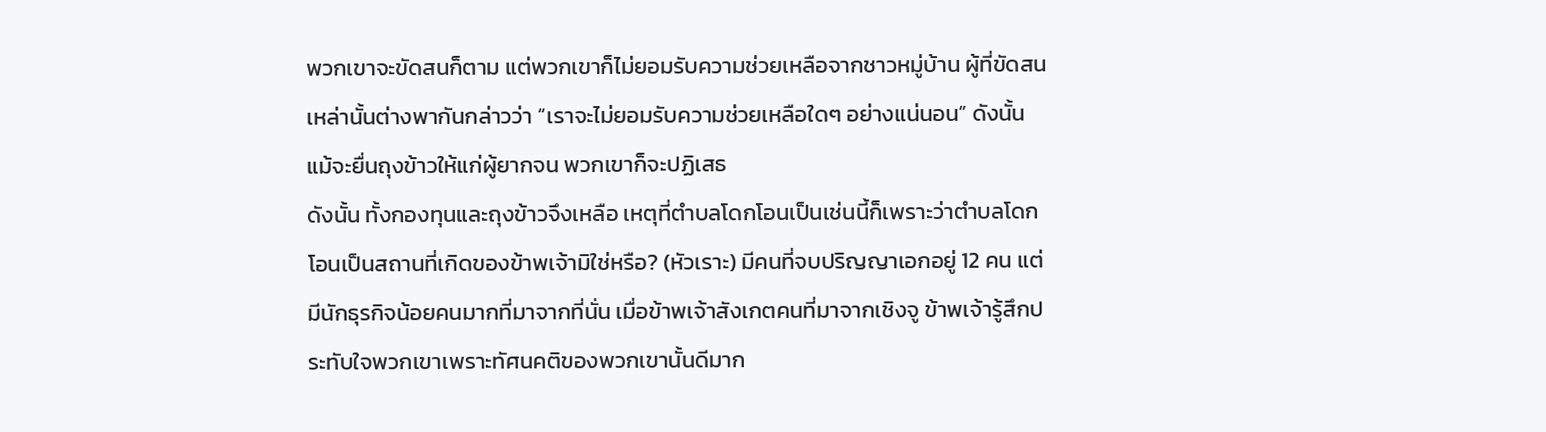พวกเขาจะขัดสนก็ตาม แต่พวกเขาก็ไม่ยอมรับความช่วยเหลือจากชาวหมู่บ้าน ผู้ที่ขัดสนเหล่านั้นต่างพากันกล่าวว่า “เราจะไม่ยอมรับความช่วยเหลือใดๆ อย่างแน่นอน” ดังนั้น แม้จะยื่นถุงข้าวให้แก่ผู้ยากจน พวกเขาก็จะปฏิเสธ
ดังนั้น ทั้งกองทุนและถุงข้าวจึงเหลือ เหตุที่ตำบลโดกโอนเป็นเช่นนี้ก็เพราะว่าตำบลโดกโอนเป็นสถานที่เกิดของข้าพเจ้ามิใช่หรือ? (หัวเราะ) มีคนที่จบปริญญาเอกอยู่ 12 คน แต่มีนักธุรกิจน้อยคนมากที่มาจากที่นั่น เมื่อข้าพเจ้าสังเกตคนที่มาจากเชิงจู ข้าพเจ้ารู้สึกประทับใจพวกเขาเพราะทัศนคติของพวกเขานั้นดีมาก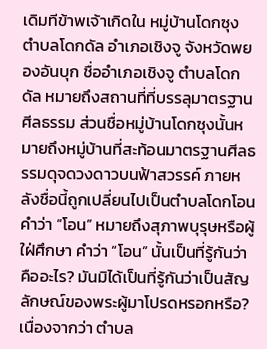เดิมทีข้าพเจ้าเกิดใน หมู่บ้านโดกซุง ตำบลโดกดัล อำเภอเชิงจู จังหวัดพยองอันบุก ชื่ออำเภอเชิงจู ตำบลโดกดัล หมายถึงสถานที่ที่บรรลุมาตรฐานศีลธรรม ส่วนชื่อหมู่บ้านโดกซุงนั้นหมายถึงหมู่บ้านที่สะท้อนมาตรฐานศีลธรรมดุจดวงดาวบนฟ้าสวรรค์ ภายหลังชื่อนี้ถูกเปลี่ยนไปเป็นตำบลโดกโอน คำว่า “โอน” หมายถึงสุภาพบุรุษหรือผู้ใฝ่ศึกษา คำว่า “โอน” นั้นเป็นที่รู้กันว่าคืออะไร? มันมิได้เป็นที่รู้กันว่าเป็นสัญลักษณ์ของพระผู้มาโปรดหรอกหรือ? เนื่องจากว่า ตำบล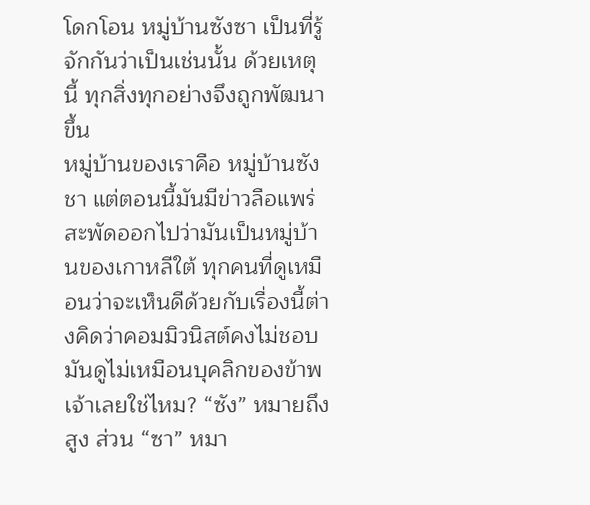โดกโอน หมู่บ้านซังซา เป็นที่รู้จักกันว่าเป็นเช่นนั้น ด้วยเหตุนี้ ทุกสิ่งทุกอย่างจึงถูกพัฒนาขึ้น
หมู่บ้านของเราคือ หมู่บ้านซังชา แต่ตอนนี้มันมีข่าวลือแพร่สะพัดออกไปว่ามันเป็นหมู่บ้านของเกาหลีใต้ ทุกคนที่ดูเหมือนว่าจะเห็นดีด้วยกับเรื่องนี้ต่างคิดว่าคอมมิวนิสต์คงไม่ชอบ มันดูไม่เหมือนบุคลิกของข้าพเจ้าเลยใช่ไหม? “ซัง” หมายถึง สูง ส่วน “ซา” หมา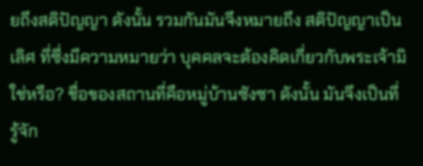ยถึงสติปัญญา ดังนั้น รวมกันมันจึงหมายถึง สติปัญญาเป็นเลิศ ที่ซึ่งมีความหมายว่า บุคคลจะต้องคิดเกี่ยวกับพระเจ้ามิใช่หรือ? ชื่อของสถานที่คือหมู่บ้านซังซา ดังนั้น มันจึงเป็นที่รู้จัก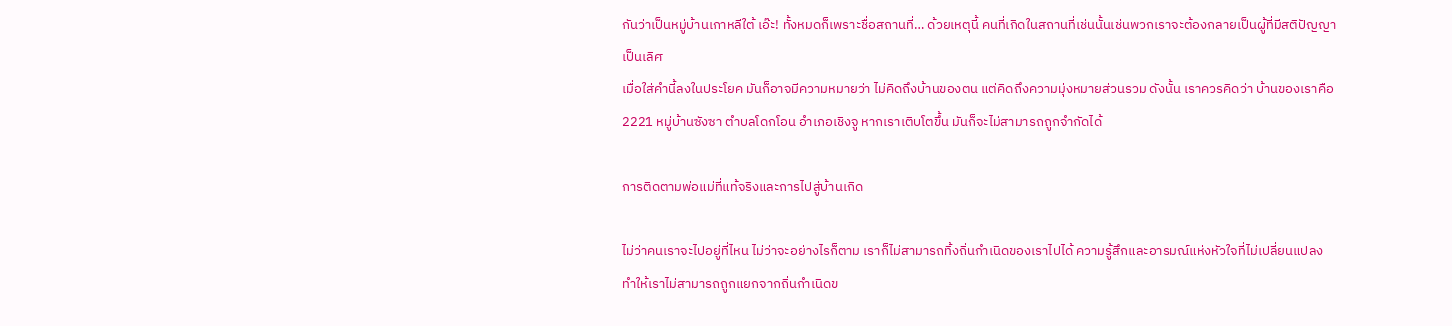กันว่าเป็นหมู่บ้านเกาหลีใต้ เอ๊ะ! ทั้งหมดก็เพราะชื่อสถานที่… ด้วยเหตุนี้ คนที่เกิดในสถานที่เช่นนั้นเช่นพวกเราจะต้องกลายเป็นผู้ที่มีสติปัญญาเป็นเลิศ
เมื่อใส่คำนี้ลงในประโยค มันก็อาจมีความหมายว่า ไม่คิดถึงบ้านของตน แต่คิดถึงความมุ่งหมายส่วนรวม ดังนั้น เราควรคิดว่า บ้านของเราคือ 2221 หมู่บ้านซังซา ตำบลโดกโอน อำเภอเชิงจู หากเราเติบโตขึ้น มันก็จะไม่สามารถถูกจำกัดได้

การติดตามพ่อแม่ที่แท้จริงและการไปสู่บ้านเกิด

ไม่ว่าคนเราจะไปอยู่ที่ไหน ไม่ว่าจะอย่างไรก็ตาม เราก็ไม่สามารถทิ้งถิ่นกำเนิดของเราไปได้ ความรู้สึกและอารมณ์แห่งหัวใจที่ไม่เปลี่ยนแปลงทำให้เราไม่สามารถถูกแยกจากถิ่นกำเนิดข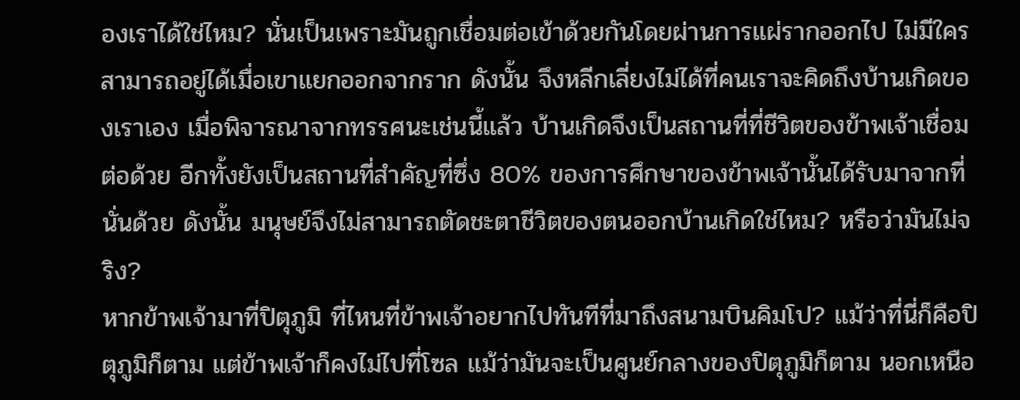องเราได้ใช่ไหม? นั่นเป็นเพราะมันถูกเชื่อมต่อเข้าด้วยกันโดยผ่านการแผ่รากออกไป ไม่มีใครสามารถอยู่ได้เมื่อเขาแยกออกจากราก ดังนั้น จึงหลีกเลี่ยงไม่ได้ที่คนเราจะคิดถึงบ้านเกิดของเราเอง เมื่อพิจารณาจากทรรศนะเช่นนี้แล้ว บ้านเกิดจึงเป็นสถานที่ที่ชีวิตของข้าพเจ้าเชื่อมต่อด้วย อีกทั้งยังเป็นสถานที่สำคัญที่ซึ่ง 80% ของการศึกษาของข้าพเจ้านั้นได้รับมาจากที่นั่นด้วย ดังนั้น มนุษย์จึงไม่สามารถตัดชะตาชีวิตของตนออกบ้านเกิดใช่ไหม? หรือว่ามันไม่จริง?
หากข้าพเจ้ามาที่ปิตุภูมิ ที่ไหนที่ข้าพเจ้าอยากไปทันทีที่มาถึงสนามบินคิมโป? แม้ว่าที่นี่ก็คือปิตุภูมิก็ตาม แต่ข้าพเจ้าก็คงไม่ไปที่โซล แม้ว่ามันจะเป็นศูนย์กลางของปิตุภูมิก็ตาม นอกเหนือ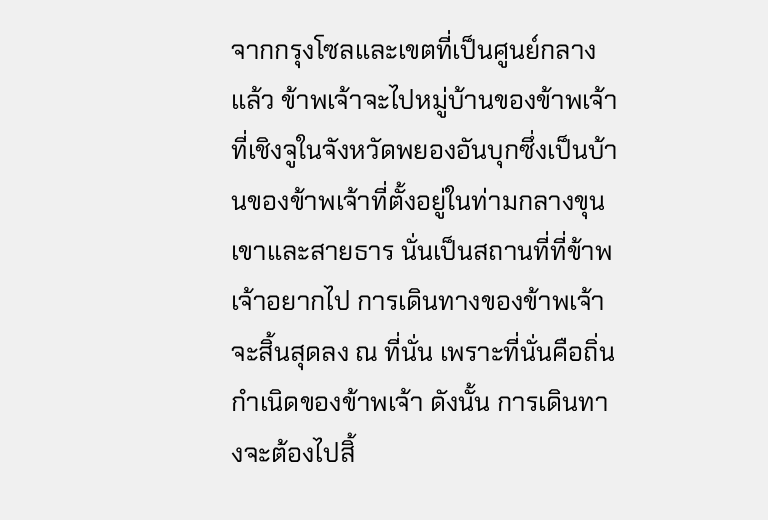จากกรุงโซลและเขตที่เป็นศูนย์กลางแล้ว ข้าพเจ้าจะไปหมู่บ้านของข้าพเจ้าที่เชิงจูในจังหวัดพยองอันบุกซึ่งเป็นบ้านของข้าพเจ้าที่ตั้งอยู่ในท่ามกลางขุนเขาและสายธาร นั่นเป็นสถานที่ที่ข้าพเจ้าอยากไป การเดินทางของข้าพเจ้าจะสิ้นสุดลง ณ ที่นั่น เพราะที่นั่นคือถิ่นกำเนิดของข้าพเจ้า ดังนั้น การเดินทางจะต้องไปสิ้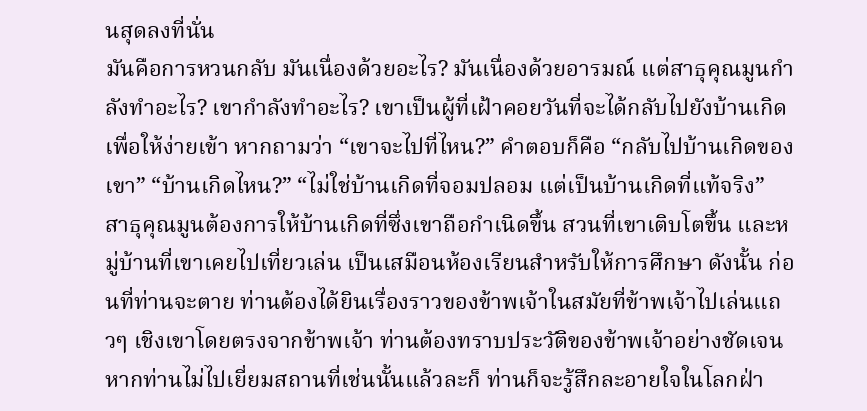นสุดลงที่นั่น
มันคือการหวนกลับ มันเนื่องด้วยอะไร? มันเนื่องด้วยอารมณ์ แต่สาธุคุณมูนกำลังทำอะไร? เขากำลังทำอะไร? เขาเป็นผู้ที่เฝ้าคอยวันที่จะได้กลับไปยังบ้านเกิด เพื่อให้ง่ายเข้า หากถามว่า “เขาจะไปที่ไหน?” คำตอบก็คือ “กลับไปบ้านเกิดของเขา” “บ้านเกิดไหน?” “ไม่ใช่บ้านเกิดที่จอมปลอม แต่เป็นบ้านเกิดที่แท้จริง”
สาธุคุณมูนต้องการให้บ้านเกิดที่ซึ่งเขาถือกำเนิดขึ้น สวนที่เขาเติบโตขึ้น และหมู่บ้านที่เขาเคยไปเที่ยวเล่น เป็นเสมือนห้องเรียนสำหรับให้การศึกษา ดังนั้น ก่อนที่ท่านจะตาย ท่านต้องได้ยินเรื่องราวของข้าพเจ้าในสมัยที่ข้าพเจ้าไปเล่นแถวๆ เชิงเขาโดยตรงจากข้าพเจ้า ท่านต้องทราบประวัติของข้าพเจ้าอย่างชัดเจน หากท่านไม่ไปเยี่ยมสถานที่เช่นนั้นแล้วละก็ ท่านก็จะรู้สึกละอายใจในโลกฝ่า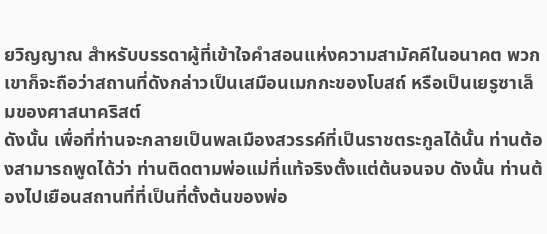ยวิญญาณ สำหรับบรรดาผู้ที่เข้าใจคำสอนแห่งความสามัคคีในอนาคต พวกเขาก็จะถือว่าสถานที่ดังกล่าวเป็นเสมือนเมกกะของโบสถ์ หรือเป็นเยรูซาเล็มของศาสนาคริสต์
ดังนั้น เพื่อที่ท่านจะกลายเป็นพลเมืองสวรรค์ที่เป็นราชตระกูลได้นั้น ท่านต้องสามารถพูดได้ว่า ท่านติดตามพ่อแม่ที่แท้จริงตั้งแต่ต้นจนจบ ดังนั้น ท่านต้องไปเยือนสถานที่ที่เป็นที่ตั้งต้นของพ่อ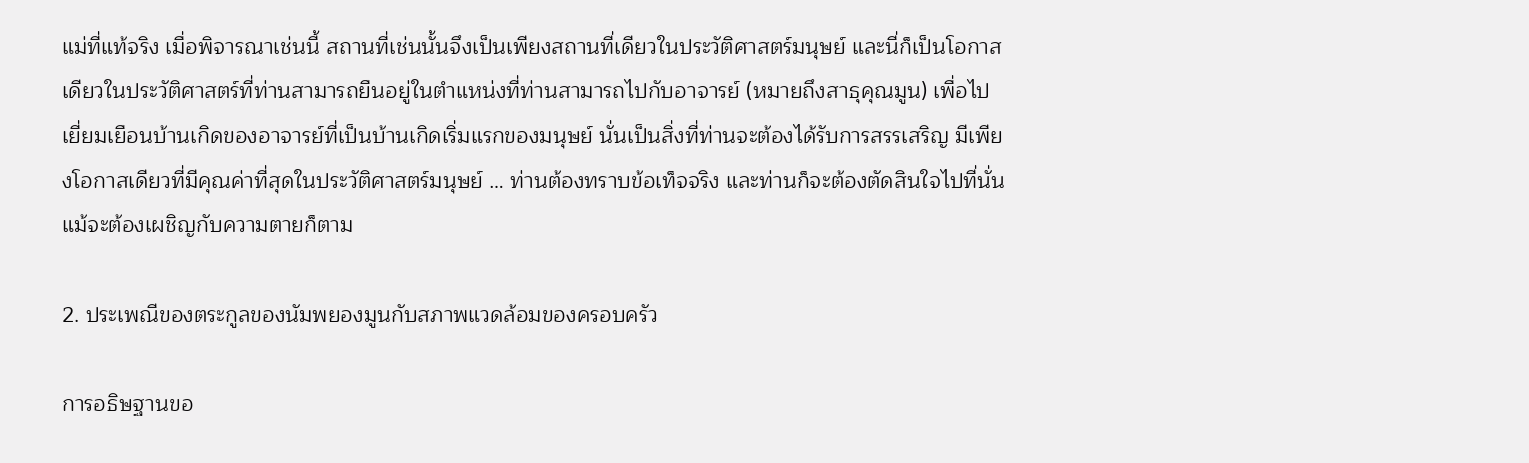แม่ที่แท้จริง เมื่อพิจารณาเช่นนี้ สถานที่เช่นนั้นจึงเป็นเพียงสถานที่เดียวในประวัติศาสตร์มนุษย์ และนี่ก็เป็นโอกาสเดียวในประวัติศาสตร์ที่ท่านสามารถยืนอยู่ในตำแหน่งที่ท่านสามารถไปกับอาจารย์ (หมายถึงสาธุคุณมูน) เพื่อไปเยี่ยมเยือนบ้านเกิดของอาจารย์ที่เป็นบ้านเกิดเริ่มแรกของมนุษย์ นั่นเป็นสิ่งที่ท่านจะต้องได้รับการสรรเสริญ มีเพียงโอกาสเดียวที่มีคุณค่าที่สุดในประวัติศาสตร์มนุษย์ … ท่านต้องทราบข้อเท็จจริง และท่านก็จะต้องตัดสินใจไปที่นั่นแม้จะต้องเผชิญกับความตายก็ตาม

2. ประเพณีของตระกูลของนัมพยองมูนกับสภาพแวดล้อมของครอบครัว

การอธิษฐานขอ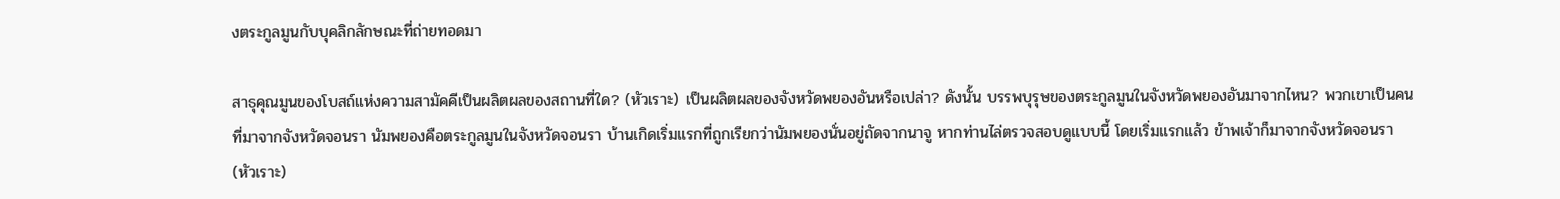งตระกูลมูนกับบุคลิกลักษณะที่ถ่ายทอดมา

สาธุคุณมูนของโบสถ์แห่งความสามัคคีเป็นผลิตผลของสถานที่ใด? (หัวเราะ) เป็นผลิตผลของจังหวัดพยองอันหรือเปล่า? ดังนั้น บรรพบุรุษของตระกูลมูนในจังหวัดพยองอันมาจากไหน? พวกเขาเป็นคนที่มาจากจังหวัดจอนรา นัมพยองคือตระกูลมูนในจังหวัดจอนรา บ้านเกิดเริ่มแรกที่ถูกเรียกว่านัมพยองนั่นอยู่ถัดจากนาจู หากท่านไล่ตรวจสอบดูแบบนี้ โดยเริ่มแรกแล้ว ข้าพเจ้าก็มาจากจังหวัดจอนรา (หัวเราะ)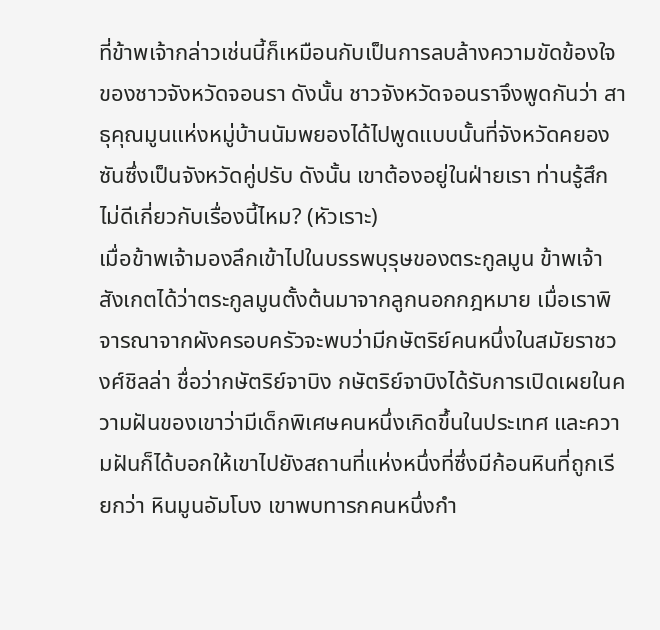ที่ข้าพเจ้ากล่าวเช่นนี้ก็เหมือนกับเป็นการลบล้างความขัดข้องใจของชาวจังหวัดจอนรา ดังนั้น ชาวจังหวัดจอนราจึงพูดกันว่า สาธุคุณมูนแห่งหมู่บ้านนัมพยองได้ไปพูดแบบนั้นที่จังหวัดคยองซันซึ่งเป็นจังหวัดคู่ปรับ ดังนั้น เขาต้องอยู่ในฝ่ายเรา ท่านรู้สึกไม่ดีเกี่ยวกับเรื่องนี้ไหม? (หัวเราะ)
เมื่อข้าพเจ้ามองลึกเข้าไปในบรรพบุรุษของตระกูลมูน ข้าพเจ้าสังเกตได้ว่าตระกูลมูนตั้งต้นมาจากลูกนอกกฎหมาย เมื่อเราพิจารณาจากผังครอบครัวจะพบว่ามีกษัตริย์คนหนึ่งในสมัยราชวงศ์ชิลล่า ชื่อว่ากษัตริย์จาบิง กษัตริย์จาบิงได้รับการเปิดเผยในความฝันของเขาว่ามีเด็กพิเศษคนหนึ่งเกิดขึ้นในประเทศ และความฝันก็ได้บอกให้เขาไปยังสถานที่แห่งหนึ่งที่ซึ่งมีก้อนหินที่ถูกเรียกว่า หินมูนอัมโบง เขาพบทารกคนหนึ่งกำ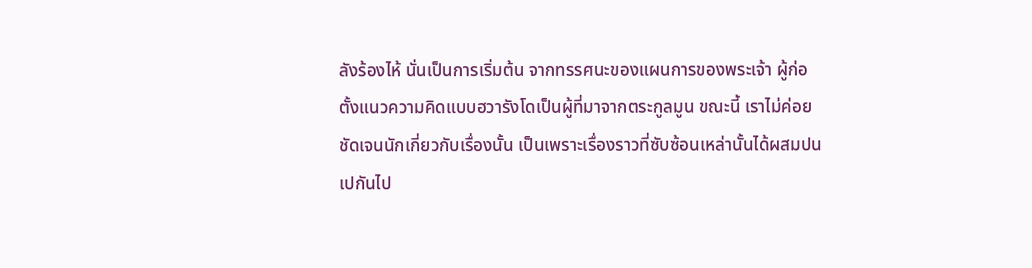ลังร้องไห้ นั่นเป็นการเริ่มต้น จากทรรศนะของแผนการของพระเจ้า ผู้ก่อตั้งแนวความคิดแบบฮวารังโดเป็นผู้ที่มาจากตระกูลมูน ขณะนี้ เราไม่ค่อยชัดเจนนักเกี่ยวกับเรื่องนั้น เป็นเพราะเรื่องราวที่ซับซ้อนเหล่านั้นได้ผสมปนเปกันไป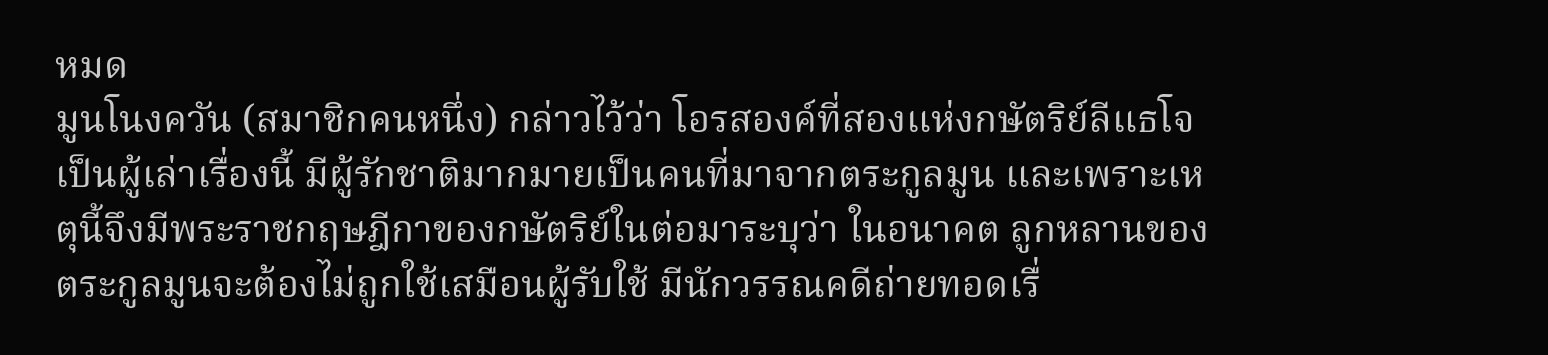หมด
มูนโนงควัน (สมาชิกคนหนึ่ง) กล่าวไว้ว่า โอรสองค์ที่สองแห่งกษัตริย์ลีแธโจเป็นผู้เล่าเรื่องนี้ มีผู้รักชาติมากมายเป็นคนที่มาจากตระกูลมูน และเพราะเหตุนี้จึงมีพระราชกฤษฎีกาของกษัตริย์ในต่อมาระบุว่า ในอนาคต ลูกหลานของตระกูลมูนจะต้องไม่ถูกใช้เสมือนผู้รับใช้ มีนักวรรณคดีถ่ายทอดเรื่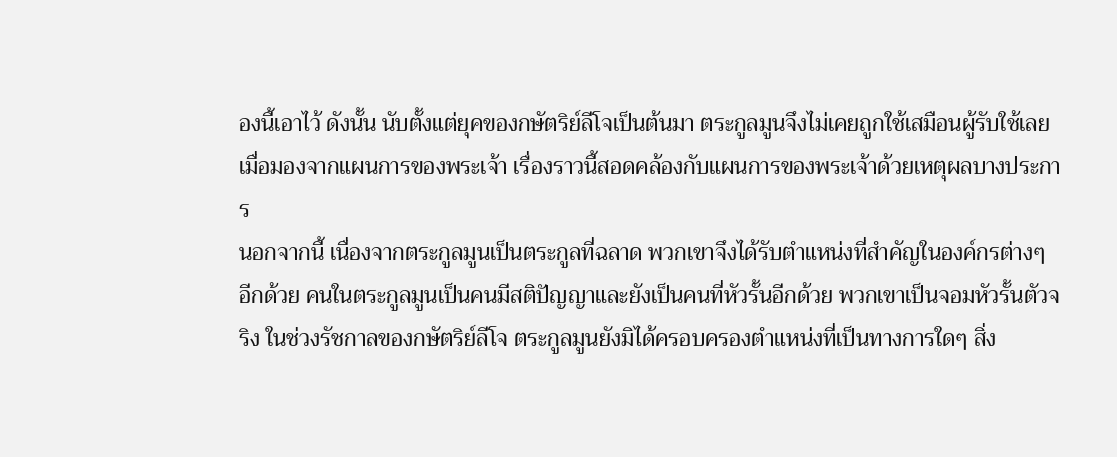องนี้เอาไว้ ดังนั้น นับตั้งแต่ยุคของกษัตริย์ลีโจเป็นต้นมา ตระกูลมูนจึงไม่เคยถูกใช้เสมือนผู้รับใช้เลย เมื่อมองจากแผนการของพระเจ้า เรื่องราวนี้สอดคล้องกับแผนการของพระเจ้าด้วยเหตุผลบางประการ
นอกจากนี้ เนื่องจากตระกูลมูนเป็นตระกูลที่ฉลาด พวกเขาจึงได้รับตำแหน่งที่สำคัญในองค์กรต่างๆ อีกด้วย คนในตระกูลมูนเป็นคนมีสติปัญญาและยังเป็นคนที่หัวรั้นอีกด้วย พวกเขาเป็นจอมหัวรั้นตัวจริง ในช่วงรัชกาลของกษัตริย์ลีโจ ตระกูลมูนยังมิได้ครอบครองตำแหน่งที่เป็นทางการใดๆ สิ่ง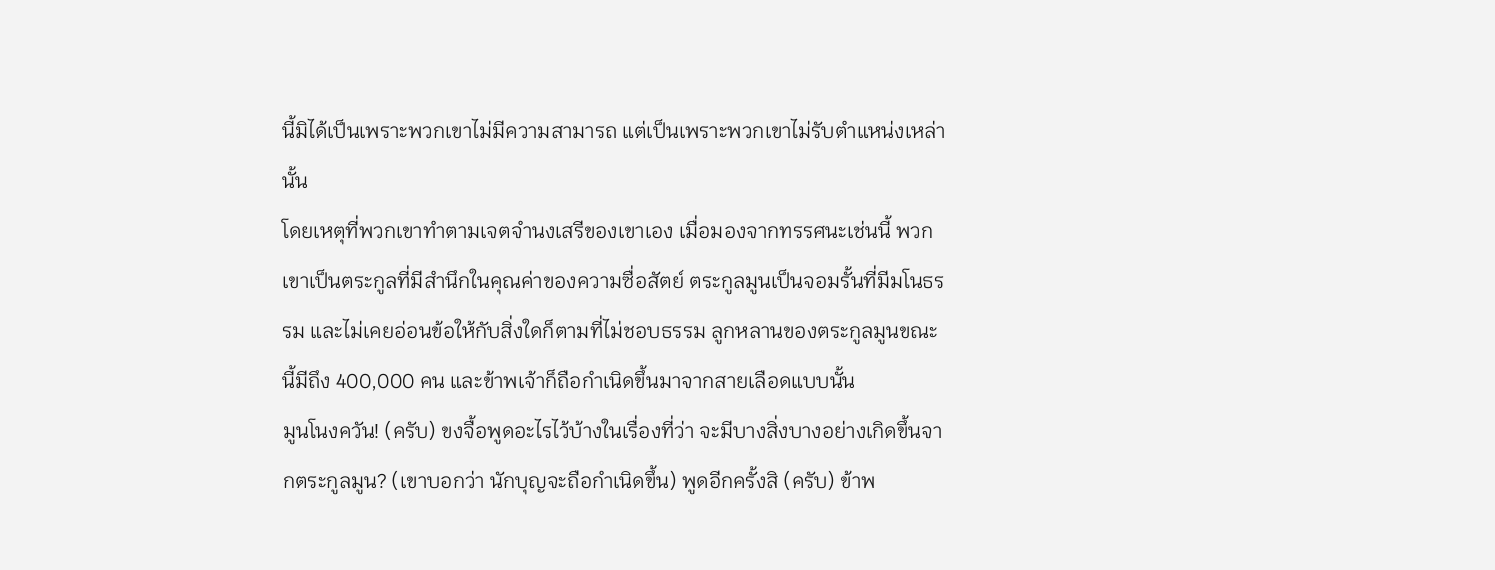นี้มิได้เป็นเพราะพวกเขาไม่มีความสามารถ แต่เป็นเพราะพวกเขาไม่รับตำแหน่งเหล่านั้น
โดยเหตุที่พวกเขาทำตามเจตจำนงเสรีของเขาเอง เมื่อมองจากทรรศนะเช่นนี้ พวกเขาเป็นตระกูลที่มีสำนึกในคุณค่าของความซื่อสัตย์ ตระกูลมูนเป็นจอมรั้นที่มีมโนธรรม และไม่เคยอ่อนข้อให้กับสิ่งใดก็ตามที่ไม่ชอบธรรม ลูกหลานของตระกูลมูนขณะนี้มีถึง 400,000 คน และข้าพเจ้าก็ถือกำเนิดขึ้นมาจากสายเลือดแบบนั้น
มูนโนงควัน! (ครับ) ขงจื้อพูดอะไรไว้บ้างในเรื่องที่ว่า จะมีบางสิ่งบางอย่างเกิดขึ้นจากตระกูลมูน? (เขาบอกว่า นักบุญจะถือกำเนิดขึ้น) พูดอีกครั้งสิ (ครับ) ข้าพ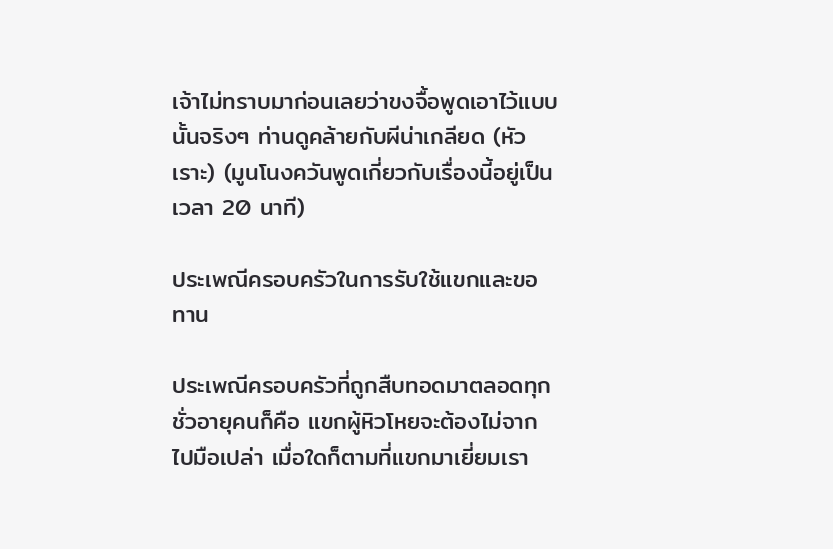เจ้าไม่ทราบมาก่อนเลยว่าขงจื้อพูดเอาไว้แบบนั้นจริงๆ ท่านดูคล้ายกับผีน่าเกลียด (หัวเราะ) (มูนโนงควันพูดเกี่ยวกับเรื่องนี้อยู่เป็นเวลา 20 นาที)

ประเพณีครอบครัวในการรับใช้แขกและขอทาน

ประเพณีครอบครัวที่ถูกสืบทอดมาตลอดทุกชั่วอายุคนก็คือ แขกผู้หิวโหยจะต้องไม่จากไปมือเปล่า เมื่อใดก็ตามที่แขกมาเยี่ยมเรา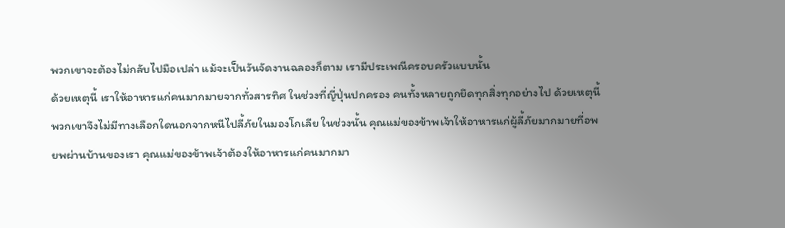พวกเขาจะต้องไม่กลับไปมือเปล่า แม้จะเป็นวันจัดงานฉลองก็ตาม เรามีประเพณีครอบครัวแบบนั้น
ด้วยเหตุนี้ เราให้อาหารแก่คนมากมายจากทั่วสารทิศ ในช่วงที่ญี่ปุ่นปกครอง คนทั้งหลายถูกยึดทุกสิ่งทุกอย่างไป ด้วยเหตุนี้ พวกเขาจึงไม่มีทางเลือกใดนอกจากหนีไปลี้ภัยในมองโกเลีย ในช่วงนั้น คุณแม่ของข้าพเจ้าให้อาหารแก่ผู้ลี้ภัยมากมายที่อพยพผ่านบ้านของเรา คุณแม่ของข้าพเจ้าต้องให้อาหารแก่คนมากมา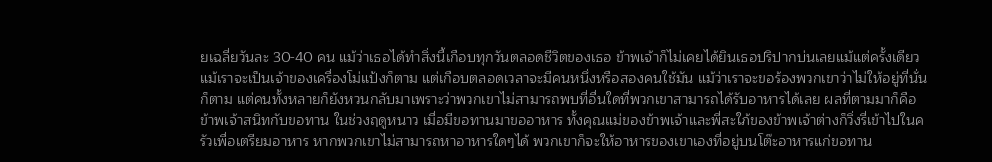ยเฉลี่ยวันละ 30-40 คน แม้ว่าเธอได้ทำสิ่งนี้เกือบทุกวันตลอดชีวิตของเธอ ข้าพเจ้าก็ไม่เคยได้ยินเธอปริปากบ่นเลยแม้แต่ครั้งเดียว
แม้เราจะเป็นเจ้าของเครื่องโม่แป้งก็ตาม แต่เกือบตลอดเวลาจะมีคนหนึ่งหรือสองคนใช้มัน แม้ว่าเราจะขอร้องพวกเขาว่าไม่ให้อยู่ที่นั่นก็ตาม แต่คนทั้งหลายก็ยังหวนกลับมาเพราะว่าพวกเขาไม่สามารถพบที่อื่นใดที่พวกเขาสามารถได้รับอาหารได้เลย ผลที่ตามมาก็คือ ข้าพเจ้าสนิทกับขอทาน ในช่วงฤดูหนาว เมื่อมีขอทานมาขออาหาร ทั้งคุณแม่ของข้าพเจ้าและพี่สะใภ้ของข้าพเจ้าต่างก็วิ่งรี่เข้าไปในครัวเพื่อเตรียมอาหาร หากพวกเขาไม่สามารถหาอาหารใดๆได้ พวกเขาก็จะให้อาหารของเขาเองที่อยู่บนโต๊ะอาหารแก่ขอทาน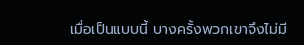เมื่อเป็นแบบนี้ บางครั้งพวกเขาจึงไม่มี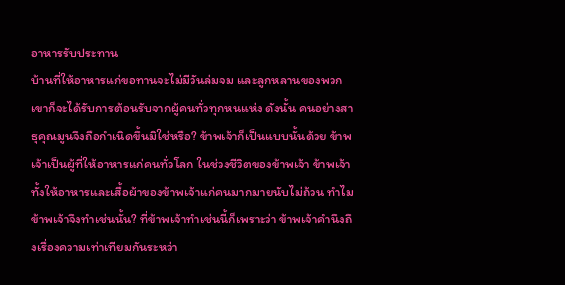อาหารรับประทาน
บ้านที่ให้อาหารแก่ขอทานจะไม่มีวันล่มจม และลูกหลานของพวกเขาก็จะได้รับการต้อนรับจากผู้คนทั่วทุกหนแห่ง ดังนั้น คนอย่างสาธุคุณมูนจึงถือกำเนิดขึ้นมิใช่หรือ? ข้าพเจ้าก็เป็นแบบนั้นด้วย ข้าพเจ้าเป็นผู้ที่ให้อาหารแก่คนทั่วโลก ในช่วงชีวิตของข้าพเจ้า ข้าพเจ้าทั้งให้อาหารและเสื้อผ้าของข้าพเจ้าแก่คนมากมายนับไม่ถ้วน ทำไมข้าพเจ้าจึงทำเช่นนั้น? ที่ข้าพเจ้าทำเช่นนี้ก็เพราะว่า ข้าพเจ้าคำนึงถึงเรื่องความเท่าเทียมกันระหว่า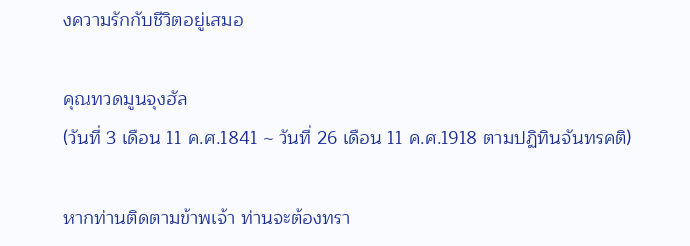งความรักกับชีวิตอยู่เสมอ

คุณทวดมูนจุงฮัล
(วันที่ 3 เดือน 11 ค.ศ.1841 ~ วันที่ 26 เดือน 11 ค.ศ.1918 ตามปฏิทินจันทรคติ)

หากท่านติดตามข้าพเจ้า ท่านจะต้องทรา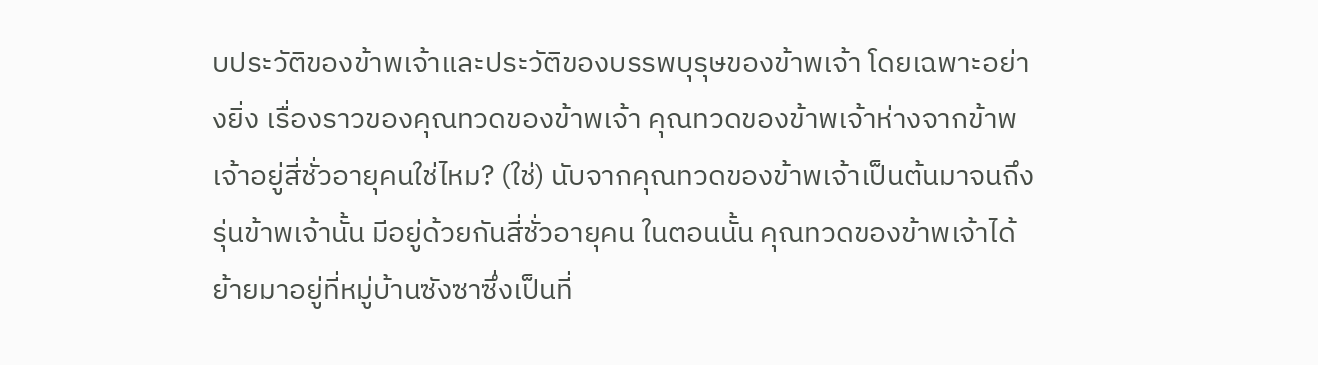บประวัติของข้าพเจ้าและประวัติของบรรพบุรุษของข้าพเจ้า โดยเฉพาะอย่างยิ่ง เรื่องราวของคุณทวดของข้าพเจ้า คุณทวดของข้าพเจ้าห่างจากข้าพเจ้าอยู่สี่ชั่วอายุคนใช่ไหม? (ใช่) นับจากคุณทวดของข้าพเจ้าเป็นต้นมาจนถึงรุ่นข้าพเจ้านั้น มีอยู่ด้วยกันสี่ชั่วอายุคน ในตอนนั้น คุณทวดของข้าพเจ้าได้ย้ายมาอยู่ที่หมู่บ้านซังซาซึ่งเป็นที่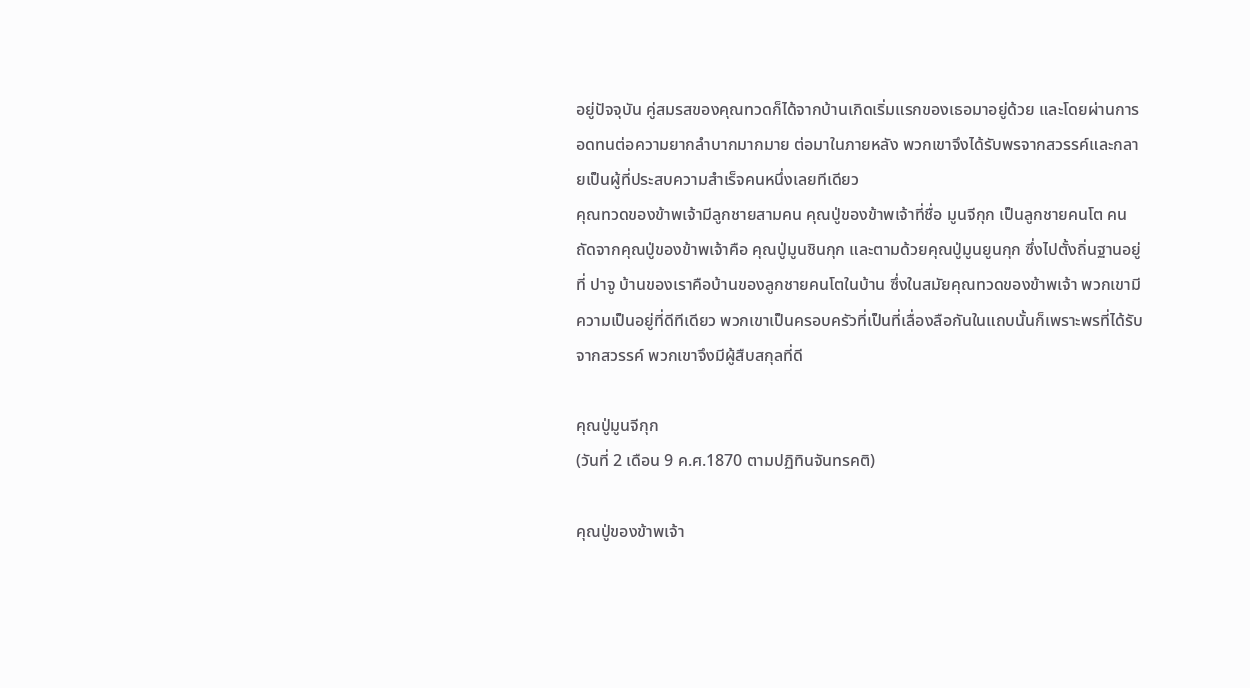อยู่ปัจจุบัน คู่สมรสของคุณทวดก็ได้จากบ้านเกิดเริ่มแรกของเธอมาอยู่ด้วย และโดยผ่านการอดทนต่อความยากลำบากมากมาย ต่อมาในภายหลัง พวกเขาจึงได้รับพรจากสวรรค์และกลายเป็นผู้ที่ประสบความสำเร็จคนหนึ่งเลยทีเดียว
คุณทวดของข้าพเจ้ามีลูกชายสามคน คุณปู่ของข้าพเจ้าที่ชื่อ มูนจีกุก เป็นลูกชายคนโต คนถัดจากคุณปู่ของข้าพเจ้าคือ คุณปู่มูนชินกุก และตามด้วยคุณปู่มูนยูนกุก ซึ่งไปตั้งถิ่นฐานอยู่ที่ ปาจู บ้านของเราคือบ้านของลูกชายคนโตในบ้าน ซึ่งในสมัยคุณทวดของข้าพเจ้า พวกเขามีความเป็นอยู่ที่ดีทีเดียว พวกเขาเป็นครอบครัวที่เป็นที่เลื่องลือกันในแถบนั้นก็เพราะพรที่ได้รับจากสวรรค์ พวกเขาจึงมีผู้สืบสกุลที่ดี

คุณปู่มูนจีกุก
(วันที่ 2 เดือน 9 ค.ศ.1870 ตามปฏิทินจันทรคติ)

คุณปู่ของข้าพเจ้า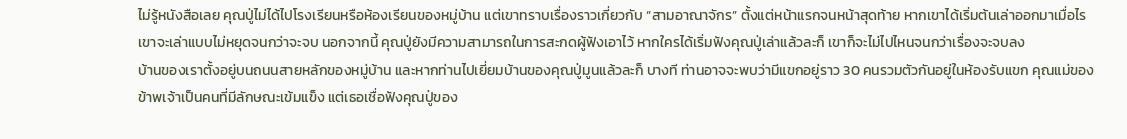ไม่รู้หนังสือเลย คุณปู่ไม่ได้ไปโรงเรียนหรือห้องเรียนของหมู่บ้าน แต่เขาทราบเรื่องราวเกี่ยวกับ “สามอาณาจักร” ตั้งแต่หน้าแรกจนหน้าสุดท้าย หากเขาได้เริ่มต้นเล่าออกมาเมื่อไร เขาจะเล่าแบบไม่หยุดจนกว่าจะจบ นอกจากนี้ คุณปู่ยังมีความสามารถในการสะกดผู้ฟังเอาไว้ หากใครได้เริ่มฟังคุณปู่เล่าแล้วละก็ เขาก็จะไม่ไปไหนจนกว่าเรื่องจะจบลง
บ้านของเราตั้งอยู่บนถนนสายหลักของหมู่บ้าน และหากท่านไปเยี่ยมบ้านของคุณปู่มูนแล้วละก็ บางที ท่านอาจจะพบว่ามีแขกอยู่ราว 30 คนรวมตัวกันอยู่ในห้องรับแขก คุณแม่ของข้าพเจ้าเป็นคนที่มีลักษณะเข้มแข็ง แต่เธอเชื่อฟังคุณปู่ของ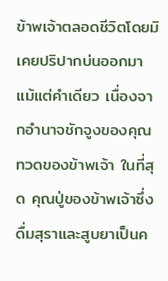ข้าพเจ้าตลอดชีวิตโดยมิเคยปริปากบ่นออกมาแม้แต่คำเดียว เนื่องจากอำนาจชักจูงของคุณทวดของข้าพเจ้า ในที่สุด คุณปู่ของข้าพเจ้าซึ่งดื่มสุราและสูบยาเป็นค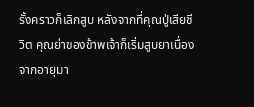รั้งคราวก็เลิกสูบ หลังจากที่คุณปู่เสียชีวิต คุณย่าของข้าพเจ้าก็เริ่มสูบยาเนื่องจากอายุมา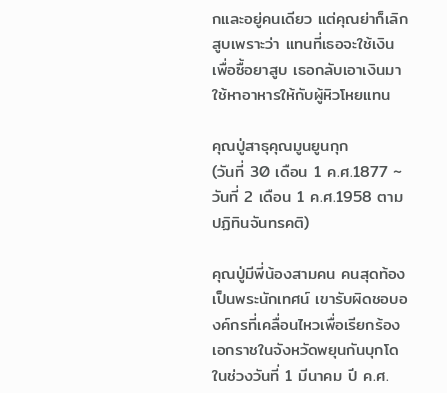กและอยู่คนเดียว แต่คุณย่าก็เลิกสูบเพราะว่า แทนที่เธอจะใช้เงินเพื่อซื้อยาสูบ เธอกลับเอาเงินมาใช้หาอาหารให้กับผู้หิวโหยแทน

คุณปู่สาธุคุณมูนยูนกุก
(วันที่ 30 เดือน 1 ค.ศ.1877 ~ วันที่ 2 เดือน 1 ค.ศ.1958 ตามปฏิทินจันทรคติ)

คุณปู่มีพี่น้องสามคน คนสุดท้องเป็นพระนักเทศน์ เขารับผิดชอบองค์กรที่เคลื่อนไหวเพื่อเรียกร้องเอกราชในจังหวัดพยุนกันบุกโด ในช่วงวันที่ 1 มีนาคม ปี ค.ศ.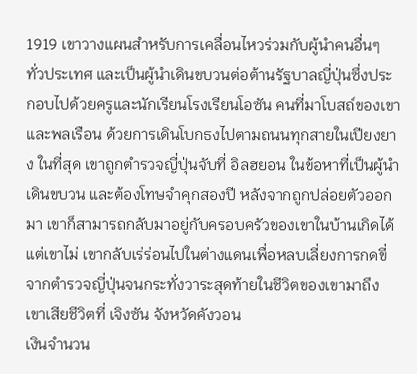1919 เขาวางแผนสำหรับการเคลื่อนไหวร่วมกับผู้นำคนอื่นๆ ทั่วประเทศ และเป็นผู้นำเดินขบวนต่อต้านรัฐบาลญี่ปุ่นซึ่งประกอบไปด้วยครูและนักเรียนโรงเรียนโอซัน คนที่มาโบสถ์ของเขา และพลเรือน ด้วยการเดินโบกธงไปตามถนนทุกสายในเปียงยาง ในที่สุด เขาถูกตำรวจญี่ปุ่นจับที่ อิลฮยอน ในข้อหาที่เป็นผู้นำเดินขบวน และต้องโทษจำคุกสองปี หลังจากถูกปล่อยตัวออกมา เขาก็สามารถกลับมาอยู่กับครอบครัวของเขาในบ้านเกิดได้ แต่เขาไม่ เขากลับเร่ร่อนไปในต่างแดนเพื่อหลบเลี่ยงการกดขี่จากตำรวจญี่ปุ่นจนกระทั่งวาระสุดท้ายในชีวิตของเขามาถึง เขาเสียชีวิตที่ เจิงซัน จังหวัดคังวอน
เงินจำนวน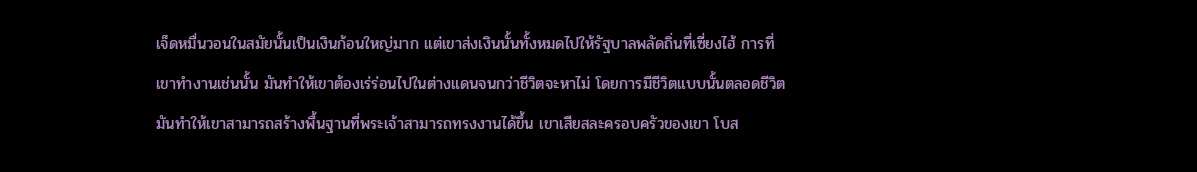เจ็ดหมื่นวอนในสมัยนั้นเป็นเงินก้อนใหญ่มาก แต่เขาส่งเงินนั้นทั้งหมดไปให้รัฐบาลพลัดถิ่นที่เซี่ยงไฮ้ การที่เขาทำงานเช่นนั้น มันทำให้เขาต้องเร่ร่อนไปในต่างแดนจนกว่าชีวิตจะหาไม่ โดยการมีชีวิตแบบนั้นตลอดชีวิต มันทำให้เขาสามารถสร้างพื้นฐานที่พระเจ้าสามารถทรงงานได้ขึ้น เขาเสียสละครอบครัวของเขา โบส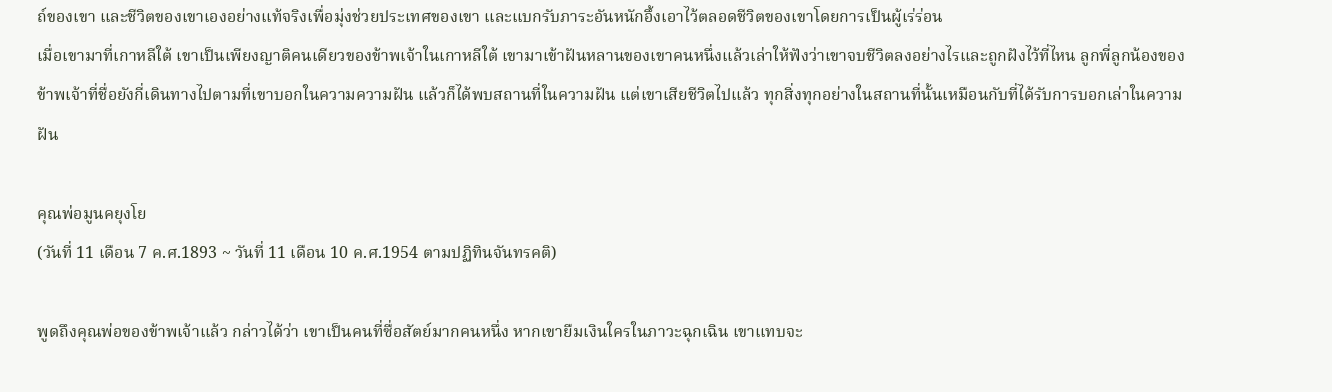ถ์ของเขา และชีวิตของเขาเองอย่างแท้จริงเพื่อมุ่งช่วยประเทศของเขา และแบกรับภาระอันหนักอึ้งเอาไว้ตลอดชีวิตของเขาโดยการเป็นผู้เร่ร่อน
เมื่อเขามาที่เกาหลีใต้ เขาเป็นเพียงญาติคนเดียวของข้าพเจ้าในเกาหลีใต้ เขามาเข้าฝันหลานของเขาคนหนึ่งแล้วเล่าให้ฟังว่าเขาจบชีวิตลงอย่างไรและถูกฝังไว้ที่ไหน ลูกพี่ลูกน้องของข้าพเจ้าที่ชื่อยังกี่เดินทางไปตามที่เขาบอกในความความฝัน แล้วก็ได้พบสถานที่ในความฝัน แต่เขาเสียชีวิตไปแล้ว ทุกสิ่งทุกอย่างในสถานที่นั้นเหมือนกับที่ได้รับการบอกเล่าในความฝัน

คุณพ่อมูนคยุงโย
(วันที่ 11 เดือน 7 ค.ศ.1893 ~ วันที่ 11 เดือน 10 ค.ศ.1954 ตามปฏิทินจันทรคติ)

พูดถึงคุณพ่อของข้าพเจ้าแล้ว กล่าวได้ว่า เขาเป็นคนที่ซื่อสัตย์มากคนหนึ่ง หากเขายืมเงินใครในภาวะฉุกเฉิน เขาแทบจะ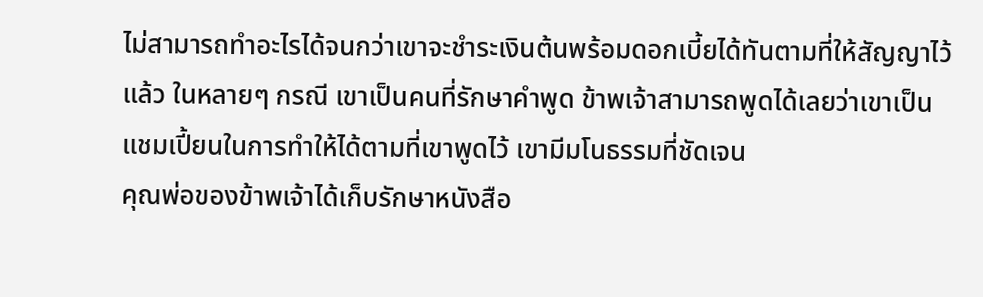ไม่สามารถทำอะไรได้จนกว่าเขาจะชำระเงินต้นพร้อมดอกเบี้ยได้ทันตามที่ให้สัญญาไว้แล้ว ในหลายๆ กรณี เขาเป็นคนที่รักษาคำพูด ข้าพเจ้าสามารถพูดได้เลยว่าเขาเป็นแชมเปี้ยนในการทำให้ได้ตามที่เขาพูดไว้ เขามีมโนธรรมที่ชัดเจน
คุณพ่อของข้าพเจ้าได้เก็บรักษาหนังสือ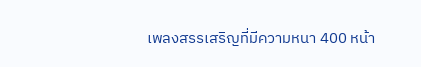เพลงสรรเสริญที่มีความหนา 400 หน้า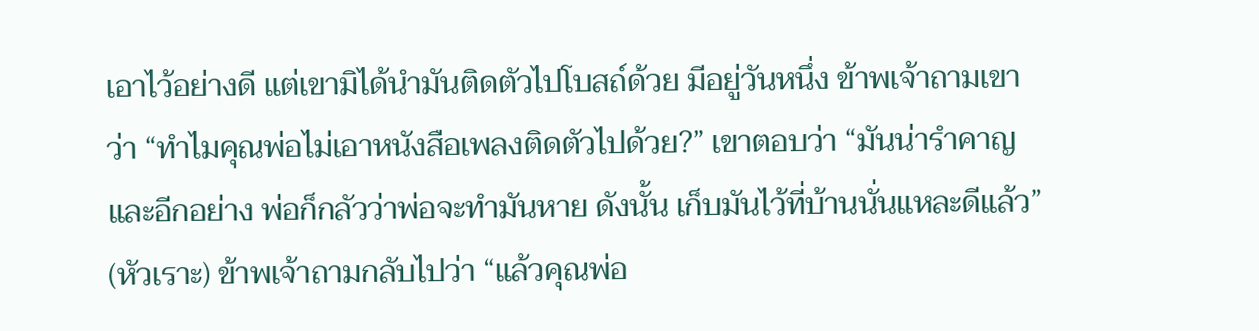เอาไว้อย่างดี แต่เขามิได้นำมันติดตัวไปโบสถ์ด้วย มีอยู่วันหนึ่ง ข้าพเจ้าถามเขาว่า “ทำไมคุณพ่อไม่เอาหนังสือเพลงติดตัวไปด้วย?” เขาตอบว่า “มันน่ารำคาญ และอีกอย่าง พ่อก็กลัวว่าพ่อจะทำมันหาย ดังนั้น เก็บมันไว้ที่บ้านนั่นแหละดีแล้ว” (หัวเราะ) ข้าพเจ้าถามกลับไปว่า “แล้วคุณพ่อ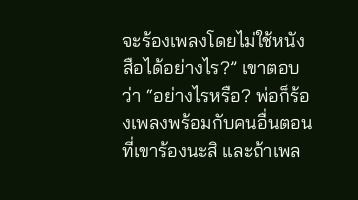จะร้องเพลงโดยไม่ใช้หนังสือได้อย่างไร?” เขาตอบว่า “อย่างไรหรือ? พ่อก็ร้องเพลงพร้อมกับคนอื่นตอนที่เขาร้องนะสิ และถ้าเพล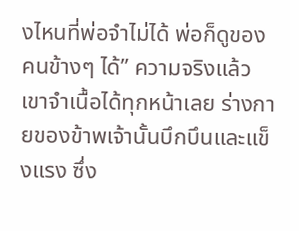งไหนที่พ่อจำไม่ได้ พ่อก็ดูของคนข้างๆ ได้” ความจริงแล้ว เขาจำเนื้อได้ทุกหน้าเลย ร่างกายของข้าพเจ้านั้นบึกบึนและแข็งแรง ซึ่ง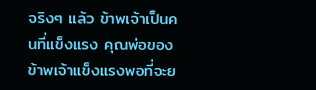จริงๆ แล้ว ข้าพเจ้าเป็นคนที่แข็งแรง คุณพ่อของข้าพเจ้าแข็งแรงพอที่จะย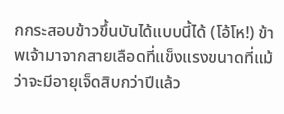กกระสอบข้าวขึ้นบันได้แบบนี้ได้ (โอ้โห!) ข้าพเจ้ามาจากสายเลือดที่แข็งแรงขนาดที่แม้ว่าจะมีอายุเจ็ดสิบกว่าปีแล้ว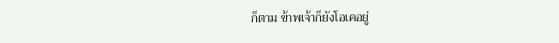ก็ตาม ข้าพเจ้าก็ยังโอเคอยู่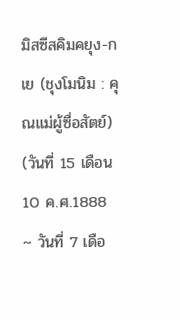มิสซีสคิมคยุง-กเย (ชุงโมนิม : คุณแม่ผู้ซื่อสัตย์)
(วันที่ 15 เดือน 10 ค.ศ.1888 ~ วันที่ 7 เดือ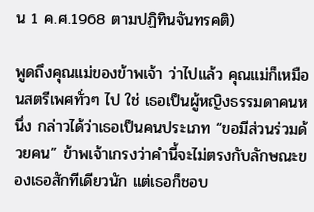น 1 ค.ศ.1968 ตามปฏิทินจันทรคติ)

พูดถึงคุณแม่ของข้าพเจ้า ว่าไปแล้ว คุณแม่ก็เหมือนสตรีเพศทั่วๆ ไป ใช่ เธอเป็นผู้หญิงธรรมดาคนหนึ่ง กล่าวได้ว่าเธอเป็นคนประเภท “ขอมีส่วนร่วมด้วยคน” ข้าพเจ้าเกรงว่าคำนี้จะไม่ตรงกับลักษณะของเธอสักทีเดียวนัก แต่เธอก็ชอบ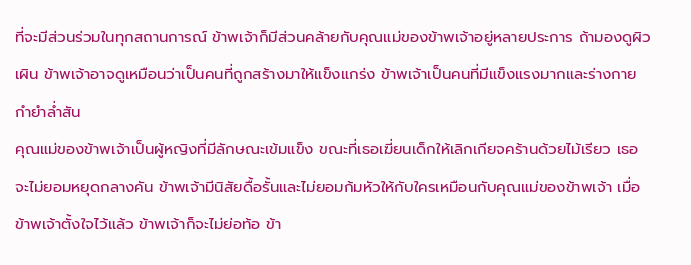ที่จะมีส่วนร่วมในทุกสถานการณ์ ข้าพเจ้าก็มีส่วนคล้ายกับคุณแม่ของข้าพเจ้าอยู่หลายประการ ถ้ามองดูผิวเผิน ข้าพเจ้าอาจดูเหมือนว่าเป็นคนที่ถูกสร้างมาให้แข็งแกร่ง ข้าพเจ้าเป็นคนที่มีแข็งแรงมากและร่างกายกำยำล่ำสัน
คุณแม่ของข้าพเจ้าเป็นผู้หญิงที่มีลักษณะเข้มแข็ง ขณะที่เธอเฆี่ยนเด็กให้เลิกเกียจคร้านด้วยไม้เรียว เธอจะไม่ยอมหยุดกลางคัน ข้าพเจ้ามีนิสัยดื้อรั้นและไม่ยอมก้มหัวให้กับใครเหมือนกับคุณแม่ของข้าพเจ้า เมื่อข้าพเจ้าตั้งใจไว้แล้ว ข้าพเจ้าก็จะไม่ย่อท้อ ข้า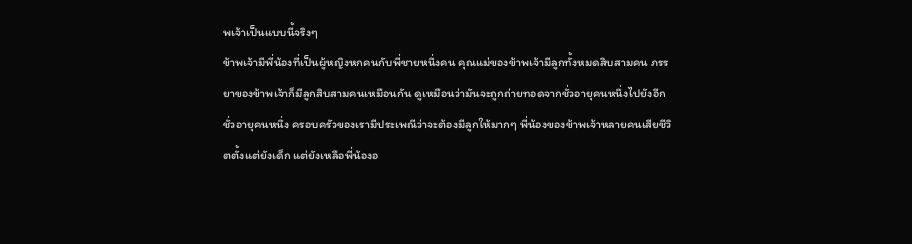พเจ้าเป็นแบบนี้จริงๆ
ข้าพเจ้ามีพี่น้องที่เป็นผู้หญิงหกคนกับพี่ชายหนึ่งคน คุณแม่ของข้าพเจ้ามีลูกทั้งหมดสิบสามคน ภรรยาของข้าพเจ้าก็มีลูกสิบสามคนเหมือนกัน ดูเหมือนว่ามันจะถูกถ่ายทอดจากชั่วอายุคนหนึ่งไปยังอีกชั่วอายุคนหนึ่ง ครอบครัวของเรามีประเพณีว่าจะต้องมีลูกให้มากๆ พี่น้องของข้าพเจ้าหลายคนเสียชีวิตตั้งแต่ยังเด็ก แต่ยังเหลือพี่น้องอ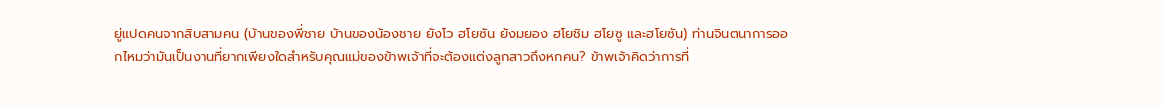ยู่แปดคนจากสิบสามคน (บ้านของพี่ชาย บ้านของน้องชาย ยังโว ฮโยซัน ยังมยอง ฮโยชิม ฮโยซู และฮโยซัน) ท่านจินตนาการออกไหมว่ามันเป็นงานที่ยากเพียงใดสำหรับคุณแม่ของข้าพเจ้าที่จะต้องแต่งลูกสาวถึงหกคน? ข้าพเจ้าคิดว่าการที่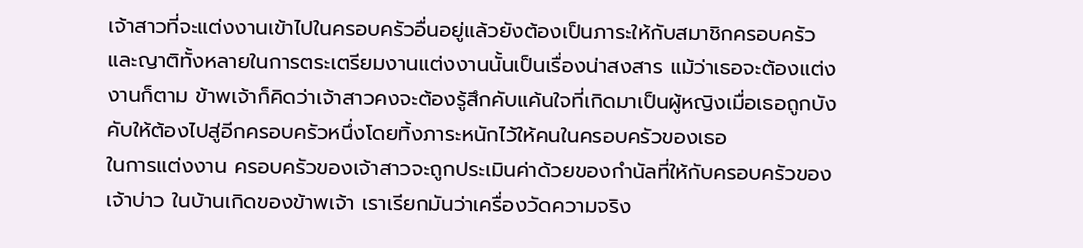เจ้าสาวที่จะแต่งงานเข้าไปในครอบครัวอื่นอยู่แล้วยังต้องเป็นภาระให้กับสมาชิกครอบครัวและญาติทั้งหลายในการตระเตรียมงานแต่งงานนั้นเป็นเรื่องน่าสงสาร แม้ว่าเธอจะต้องแต่งงานก็ตาม ข้าพเจ้าก็คิดว่าเจ้าสาวคงจะต้องรู้สึกคับแค้นใจที่เกิดมาเป็นผู้หญิงเมื่อเธอถูกบังคับให้ต้องไปสู่อีกครอบครัวหนึ่งโดยทิ้งภาระหนักไว้ให้คนในครอบครัวของเธอ
ในการแต่งงาน ครอบครัวของเจ้าสาวจะถูกประเมินค่าด้วยของกำนัลที่ให้กับครอบครัวของเจ้าบ่าว ในบ้านเกิดของข้าพเจ้า เราเรียกมันว่าเครื่องวัดความจริง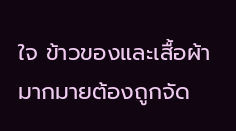ใจ ข้าวของและเสื้อผ้ามากมายต้องถูกจัด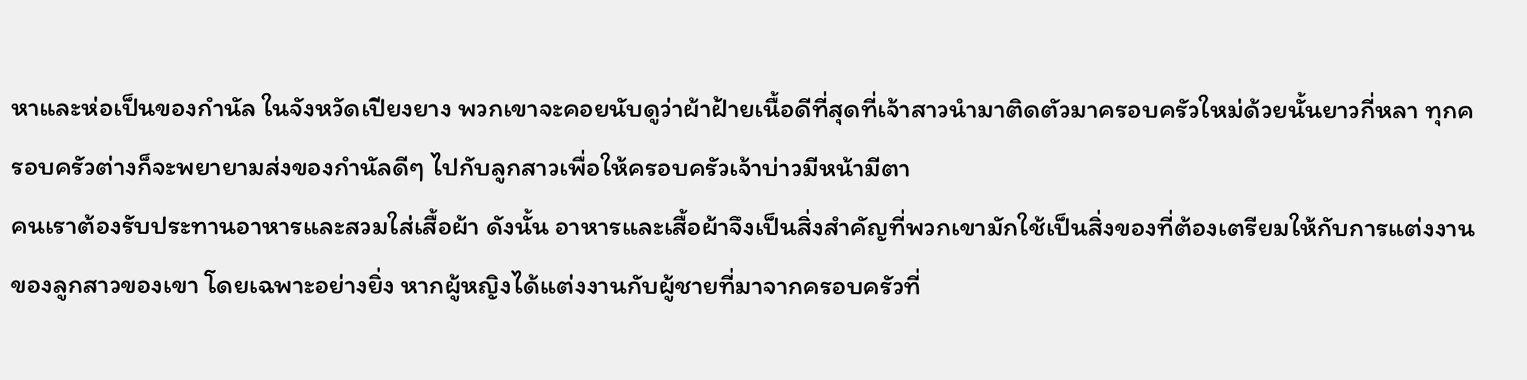หาและห่อเป็นของกำนัล ในจังหวัดเปียงยาง พวกเขาจะคอยนับดูว่าผ้าฝ้ายเนื้อดีที่สุดที่เจ้าสาวนำมาติดตัวมาครอบครัวใหม่ด้วยนั้นยาวกี่หลา ทุกครอบครัวต่างก็จะพยายามส่งของกำนัลดีๆ ไปกับลูกสาวเพื่อให้ครอบครัวเจ้าบ่าวมีหน้ามีตา
คนเราต้องรับประทานอาหารและสวมใส่เสื้อผ้า ดังนั้น อาหารและเสื้อผ้าจึงเป็นสิ่งสำคัญที่พวกเขามักใช้เป็นสิ่งของที่ต้องเตรียมให้กับการแต่งงานของลูกสาวของเขา โดยเฉพาะอย่างยิ่ง หากผู้หญิงได้แต่งงานกับผู้ชายที่มาจากครอบครัวที่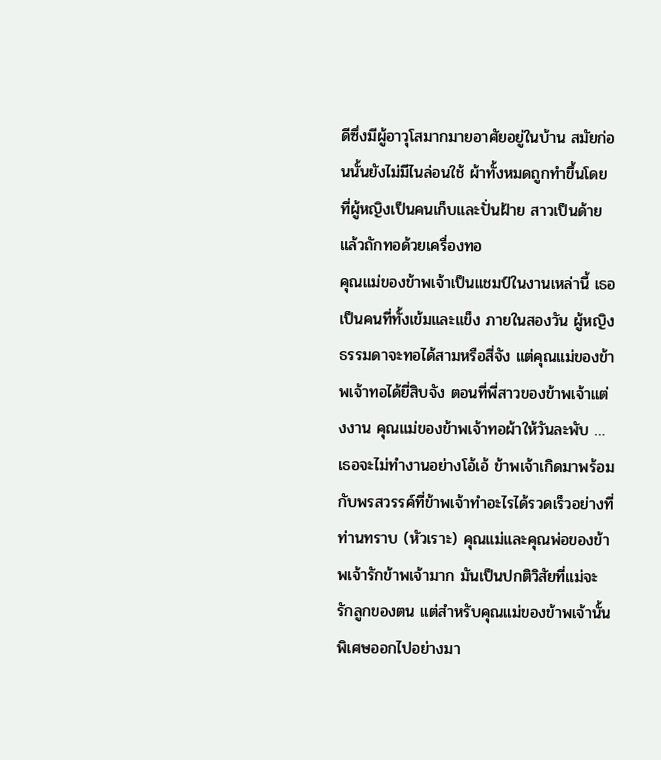ดีซึ่งมีผู้อาวุโสมากมายอาศัยอยู่ในบ้าน สมัยก่อนนั้นยังไม่มีไนล่อนใช้ ผ้าทั้งหมดถูกทำขึ้นโดยที่ผู้หญิงเป็นคนเก็บและปั่นฝ้าย สาวเป็นด้าย แล้วถักทอด้วยเครื่องทอ
คุณแม่ของข้าพเจ้าเป็นแชมป์ในงานเหล่านี้ เธอเป็นคนที่ทั้งเข้มและแข็ง ภายในสองวัน ผู้หญิงธรรมดาจะทอได้สามหรือสี่จัง แต่คุณแม่ของข้าพเจ้าทอได้ยี่สิบจัง ตอนที่พี่สาวของข้าพเจ้าแต่งงาน คุณแม่ของข้าพเจ้าทอผ้าให้วันละพับ …
เธอจะไม่ทำงานอย่างโอ้เอ้ ข้าพเจ้าเกิดมาพร้อมกับพรสวรรค์ที่ข้าพเจ้าทำอะไรได้รวดเร็วอย่างที่ท่านทราบ (หัวเราะ) คุณแม่และคุณพ่อของข้าพเจ้ารักข้าพเจ้ามาก มันเป็นปกติวิสัยที่แม่จะรักลูกของตน แต่สำหรับคุณแม่ของข้าพเจ้านั้นพิเศษออกไปอย่างมา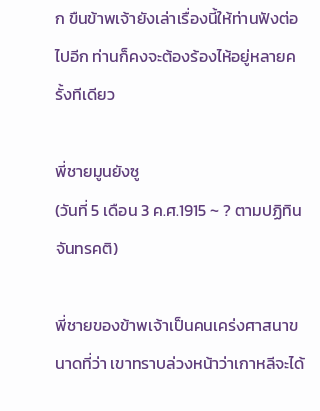ก ขืนข้าพเจ้ายังเล่าเรื่องนี้ให้ท่านฟังต่อไปอีก ท่านก็คงจะต้องร้องไห้อยู่หลายครั้งทีเดียว

พี่ชายมูนยังซู
(วันที่ 5 เดือน 3 ค.ศ.1915 ~ ? ตามปฏิทินจันทรคติ)

พี่ชายของข้าพเจ้าเป็นคนเคร่งศาสนาขนาดที่ว่า เขาทราบล่วงหน้าว่าเกาหลีจะได้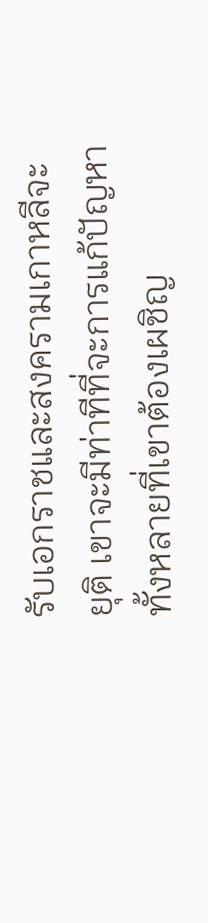รับเอกราชและสงครามเกาหลีจะยุติ เขาจะมีท่าทีที่จะการแก้ปัญหาทั้งหลายที่เขาต้องเผชิญ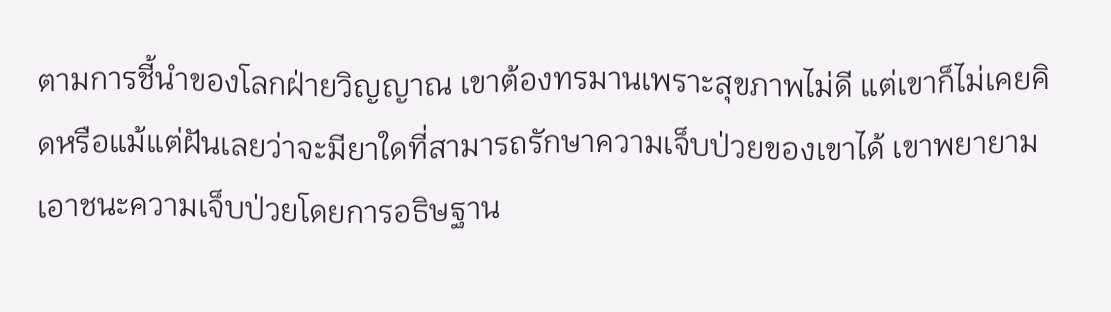ตามการชี้นำของโลกฝ่ายวิญญาณ เขาต้องทรมานเพราะสุขภาพไม่ดี แต่เขาก็ไม่เคยคิดหรือแม้แต่ฝันเลยว่าจะมียาใดที่สามารถรักษาความเจ็บป่วยของเขาได้ เขาพยายามเอาชนะความเจ็บป่วยโดยการอธิษฐาน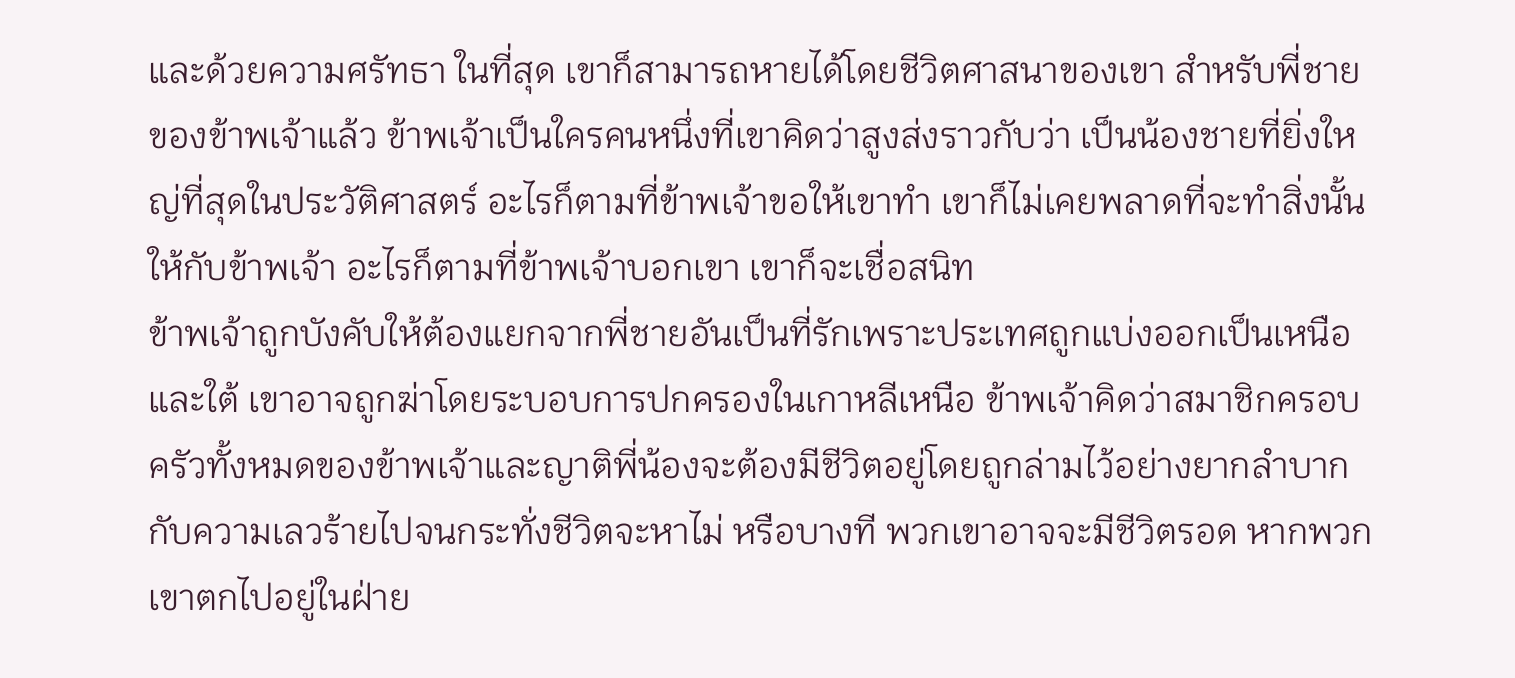และด้วยความศรัทธา ในที่สุด เขาก็สามารถหายได้โดยชีวิตศาสนาของเขา สำหรับพี่ชายของข้าพเจ้าแล้ว ข้าพเจ้าเป็นใครคนหนึ่งที่เขาคิดว่าสูงส่งราวกับว่า เป็นน้องชายที่ยิ่งใหญ่ที่สุดในประวัติศาสตร์ อะไรก็ตามที่ข้าพเจ้าขอให้เขาทำ เขาก็ไม่เคยพลาดที่จะทำสิ่งนั้นให้กับข้าพเจ้า อะไรก็ตามที่ข้าพเจ้าบอกเขา เขาก็จะเชื่อสนิท
ข้าพเจ้าถูกบังคับให้ต้องแยกจากพี่ชายอันเป็นที่รักเพราะประเทศถูกแบ่งออกเป็นเหนือและใต้ เขาอาจถูกฆ่าโดยระบอบการปกครองในเกาหลีเหนือ ข้าพเจ้าคิดว่าสมาชิกครอบครัวทั้งหมดของข้าพเจ้าและญาติพี่น้องจะต้องมีชีวิตอยู่โดยถูกล่ามไว้อย่างยากลำบากกับความเลวร้ายไปจนกระทั่งชีวิตจะหาไม่ หรือบางที พวกเขาอาจจะมีชีวิตรอด หากพวกเขาตกไปอยู่ในฝ่าย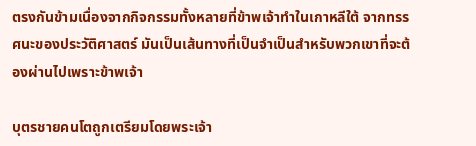ตรงกันข้ามเนื่องจากกิจกรรมทั้งหลายที่ข้าพเจ้าทำในเกาหลีใต้ จากทรรศนะของประวัติศาสตร์ มันเป็นเส้นทางที่เป็นจำเป็นสำหรับพวกเขาที่จะต้องผ่านไปเพราะข้าพเจ้า

บุตรชายคนโตถูกเตรียมโดยพระเจ้า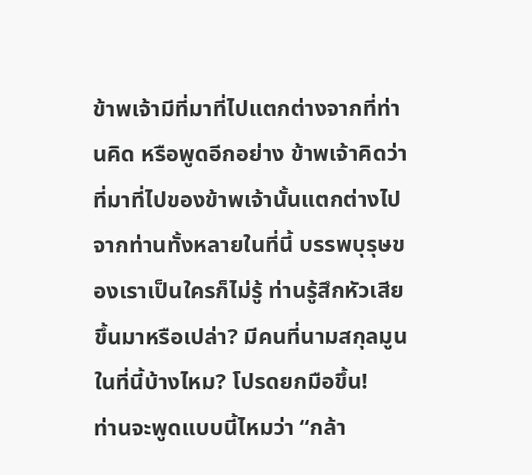ข้าพเจ้ามีที่มาที่ไปแตกต่างจากที่ท่านคิด หรือพูดอีกอย่าง ข้าพเจ้าคิดว่าที่มาที่ไปของข้าพเจ้านั้นแตกต่างไปจากท่านทั้งหลายในที่นี้ บรรพบุรุษของเราเป็นใครก็ไม่รู้ ท่านรู้สึกหัวเสียขึ้นมาหรือเปล่า? มีคนที่นามสกุลมูนในที่นี้บ้างไหม? โปรดยกมือขึ้น!
ท่านจะพูดแบบนี้ไหมว่า “กล้า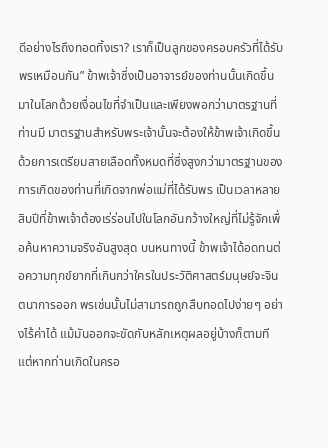ดีอย่างไรถึงทอดทิ้งเรา? เราก็เป็นลูกของครอบครัวที่ได้รับพรเหมือนกัน” ข้าพเจ้าซึ่งเป็นอาจารย์ของท่านนั้นเกิดขึ้นมาในโลกด้วยเงื่อนไขที่จำเป็นและเพียงพอกว่ามาตรฐานที่ท่านมี มาตรฐานสำหรับพระเจ้านั้นจะต้องให้ข้าพเจ้าเกิดขึ้นด้วยการเตรียมสายเลือดทั้งหมดที่ซึ่งสูงกว่ามาตรฐานของการเกิดของท่านที่เกิดจากพ่อแม่ที่ได้รับพร เป็นเวลาหลายสิบปีที่ข้าพเจ้าต้องเร่ร่อนไปในโลกอันกว้างใหญ่ที่ไม่รู้จักเพื่อค้นหาความจริงอันสูงสุด บนหนทางนี้ ข้าพเจ้าได้อดทนต่อความทุกข์ยากที่เกินกว่าใครในประวัติศาสตร์มนุษย์จะจินตนาการออก พรเช่นนั้นไม่สามารถถูกสืบทอดไปง่ายๆ อย่างไร้ค่าได้ แม้มันออกจะขัดกับหลักเหตุผลอยู่บ้างก็ตามที แต่หากท่านเกิดในครอ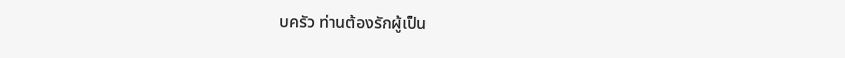บครัว ท่านต้องรักผู้เป็น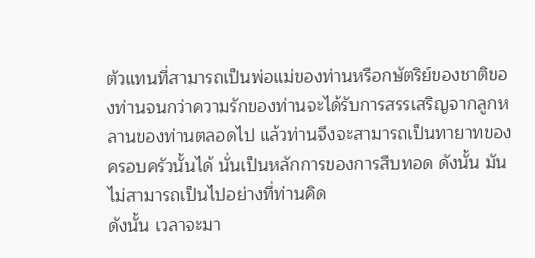ตัวแทนที่สามารถเป็นพ่อแม่ของท่านหรือกษัตริย์ของชาติของท่านจนกว่าความรักของท่านจะได้รับการสรรเสริญจากลูกหลานของท่านตลอดไป แล้วท่านจึงจะสามารถเป็นทายาทของครอบครัวนั้นได้ นั่นเป็นหลักการของการสืบทอด ดังนั้น มันไม่สามารถเป็นไปอย่างที่ท่านคิด
ดังนั้น เวลาจะมา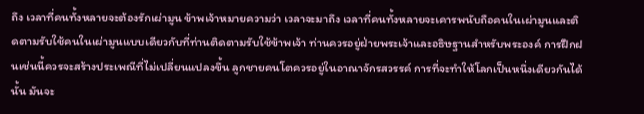ถึง เวลาที่คนทั้งหลายจะต้องรักเผ่ามูน ข้าพเจ้าหมายความว่า เวลาจะมาถึง เวลาที่คนทั้งหลายจะเคารพนับถือคนในเผ่ามูนและติดตามรับใช้คนในเผ่ามูนแบบเดียวกับที่ท่านติดตามรับใช้ข้าพเจ้า ท่านควรอยู่ฝ่ายพระเจ้าและอธิษฐานสำหรับพระองค์ การฝึกฝนเช่นนี้ควรจะสร้างประเพณีที่ไม่เปลี่ยนแปลงขึ้น ลูกชายคนโตควรอยู่ในอาณาจักรสวรรค์ การที่จะทำให้โลกเป็นหนึ่งเดียวกันได้นั้น มันจะ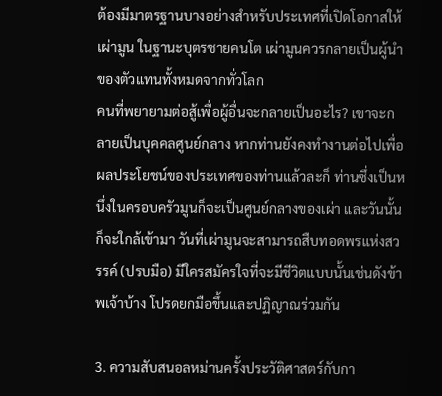ต้องมีมาตรฐานบางอย่างสำหรับประเทศที่เปิดโอกาสให้เผ่ามูน ในฐานะบุตรชายคนโต เผ่ามูนควรกลายเป็นผู้นำของตัวแทนทั้งหมดจากทั่วโลก
คนที่พยายามต่อสู้เพื่อผู้อื่นจะกลายเป็นอะไร? เขาจะกลายเป็นบุคคลศูนย์กลาง หากท่านยังคงทำงานต่อไปเพื่อผลประโยชน์ของประเทศของท่านแล้วละก็ ท่านซึ่งเป็นหนึ่งในครอบครัวมูนก็จะเป็นศูนย์กลางของเผ่า และวันนั้นก็จะใกล้เข้ามา วันที่เผ่ามูนจะสามารถสืบทอดพรแห่งสวรรค์ (ปรบมือ) มีใครสมัครใจที่จะมีชีวิตแบบนั้นเช่นดังข้าพเจ้าบ้าง โปรดยกมือขึ้นและปฏิญาณร่วมกัน

3. ความสับสนอลหม่านครั้งประวัติศาสตร์กับกา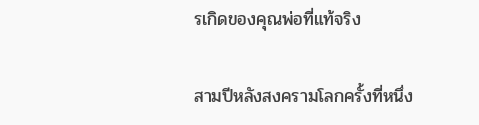รเกิดของคุณพ่อที่แท้จริง

สามปีหลังสงครามโลกครั้งที่หนึ่ง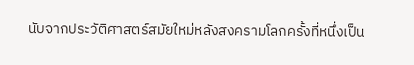นับจากประวัติศาสตร์สมัยใหม่หลังสงครามโลกครั้งที่หนึ่งเป็น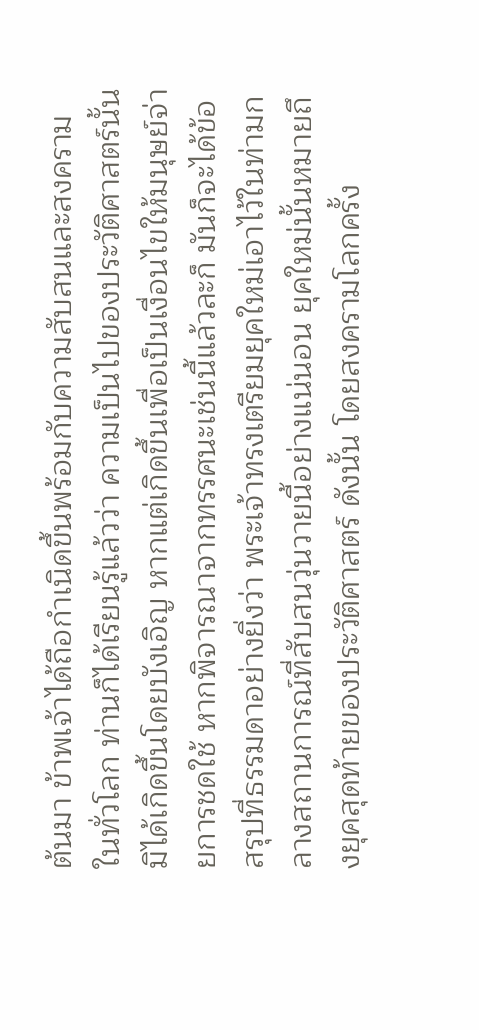ต้นมา ข้าพเจ้าได้ถือกำเนิดขึ้นพร้อมกับความสับสนและสงครามในทั่วโลก ท่านก็ได้เรียนรู้แล้วว่า ความเป็นไปของประวัติศาสตร์นั้นมิได้เกิดขึ้นโดยบังเอิญ หากแต่เกิดขึ้นเพื่อเป็นเงื่อนไขให้มนุษย์จ่ายการชดใช้ หากพิจารณาจากทรรศนะเช่นนี้แล้วละก็ มันก็จะได้ข้อสรุปที่ธรรมดาอย่างยิ่งว่า พระเจ้าทรงเตรียมยุคใหม่เอาไว้ในท่ามกลางสถานการณ์ที่สับสนวุ่นวายนี้อย่างแน่นอน ยุคใหม่นั้นหมายถึงยุคสุดท้ายของประวัติศาสตร์ ดังนั้น โดยสงครามโลกครั้ง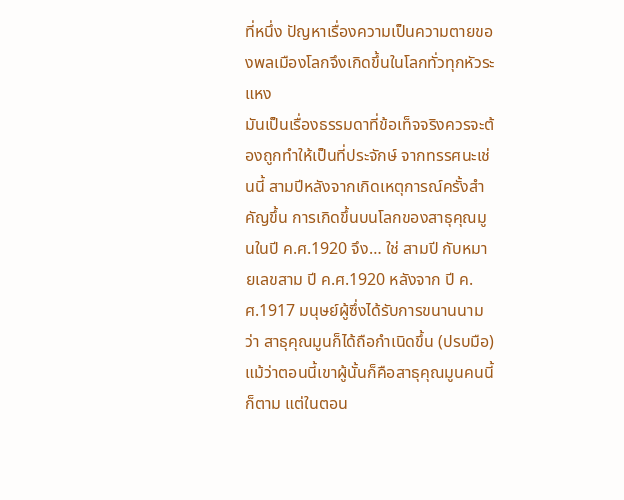ที่หนึ่ง ปัญหาเรื่องความเป็นความตายของพลเมืองโลกจึงเกิดขึ้นในโลกทั่วทุกหัวระแหง
มันเป็นเรื่องธรรมดาที่ข้อเท็จจริงควรจะต้องถูกทำให้เป็นที่ประจักษ์ จากทรรศนะเช่นนี้ สามปีหลังจากเกิดเหตุการณ์ครั้งสำคัญขึ้น การเกิดขึ้นบนโลกของสาธุคุณมูนในปี ค.ศ.1920 จึง… ใช่ สามปี กับหมายเลขสาม ปี ค.ศ.1920 หลังจาก ปี ค.ศ.1917 มนุษย์ผู้ซึ่งได้รับการขนานนามว่า สาธุคุณมูนก็ได้ถือกำเนิดขึ้น (ปรบมือ) แม้ว่าตอนนี้เขาผู้นั้นก็คือสาธุคุณมูนคนนี้ก็ตาม แต่ในตอน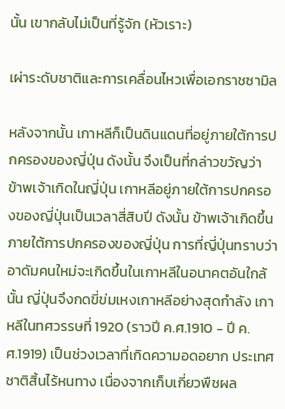นั้น เขากลับไม่เป็นที่รู้จัก (หัวเราะ)

เผ่าระดับชาติและการเคลื่อนไหวเพื่อเอกราชซามิล

หลังจากนั้น เกาหลีก็เป็นดินแดนที่อยู่ภายใต้การปกครองของญี่ปุ่น ดังนั้น จึงเป็นที่กล่าวขวัญว่า ข้าพเจ้าเกิดในญี่ปุ่น เกาหลีอยู่ภายใต้การปกครองของญี่ปุ่นเป็นเวลาสี่สิบปี ดังนั้น ข้าพเจ้าเกิดขึ้นภายใต้การปกครองของญี่ปุ่น การที่ญี่ปุ่นทราบว่า อาดัมคนใหม่จะเกิดขึ้นในเกาหลีในอนาคตอันใกล้นั้น ญี่ปุ่นจึงกดขี่ข่มเหงเกาหลีอย่างสุดกำลัง เกาหลีในทศวรรษที่ 1920 (ราวปี ค.ศ.1910 - ปี ค.ศ.1919) เป็นช่วงเวลาที่เกิดความอดอยาก ประเทศชาติสิ้นไร้หนทาง เนื่องจากเก็บเกี่ยวพืชผล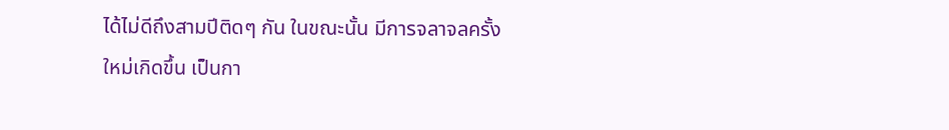ได้ไม่ดีถึงสามปีติดๆ กัน ในขณะนั้น มีการจลาจลครั้งใหม่เกิดขึ้น เป็นกา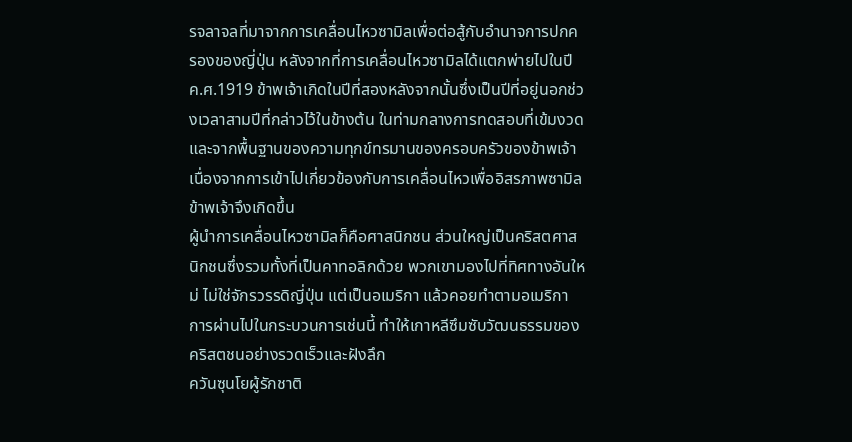รจลาจลที่มาจากการเคลื่อนไหวซามิลเพื่อต่อสู้กับอำนาจการปกครองของญี่ปุ่น หลังจากที่การเคลื่อนไหวซามิลได้แตกพ่ายไปในปี ค.ศ.1919 ข้าพเจ้าเกิดในปีที่สองหลังจากนั้นซึ่งเป็นปีที่อยู่นอกช่วงเวลาสามปีที่กล่าวไว้ในข้างต้น ในท่ามกลางการทดสอบที่เข้มงวด และจากพื้นฐานของความทุกข์ทรมานของครอบครัวของข้าพเจ้าเนื่องจากการเข้าไปเกี่ยวข้องกับการเคลื่อนไหวเพื่ออิสรภาพซามิล ข้าพเจ้าจึงเกิดขึ้น
ผู้นำการเคลื่อนไหวซามิลก็คือศาสนิกชน ส่วนใหญ่เป็นคริสตศาสนิกชนซึ่งรวมทั้งที่เป็นคาทอลิกด้วย พวกเขามองไปที่ทิศทางอันใหม่ ไม่ใช่จักรวรรดิญี่ปุ่น แต่เป็นอเมริกา แล้วคอยทำตามอเมริกา การผ่านไปในกระบวนการเช่นนี้ ทำให้เกาหลีซึมซับวัฒนธรรมของคริสตชนอย่างรวดเร็วและฝังลึก
ควันซุนโยผู้รักชาติ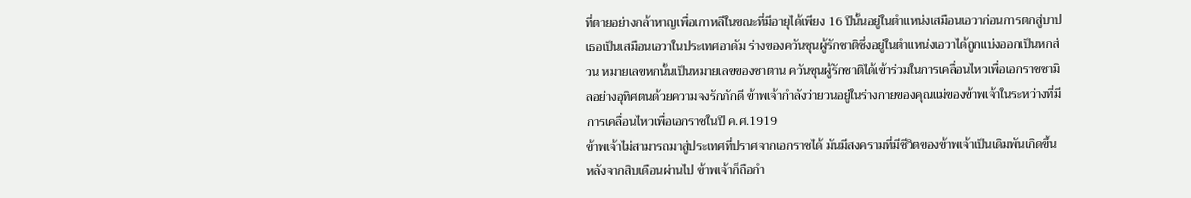ที่ตายอย่างกล้าหาญเพื่อเกาหลีในขณะที่มีอายุได้เพียง 16 ปีนั้นอยู่ในตำแหน่งเสมือนเอวาก่อนการตกสู่บาป เธอเป็นเสมือนเอวาในประเทศอาดัม ร่างของควันซุนผู้รักชาติซึ่งอยู่ในตำแหน่งเอวาได้ถูกแบ่งออกเป็นหกส่วน หมายเลขหกนั้นเป็นหมายเลขของซาตาน ควันซุนผู้รักชาติได้เข้าร่วมในการเคลื่อนไหวเพื่อเอกราชซามิลอย่างอุทิศตนด้วยความจงรักภักดี ข้าพเจ้ากำลังว่ายวนอยู่ในร่างกายของคุณแม่ของข้าพเจ้าในระหว่างที่มีการเคลื่อนไหวเพื่อเอกราชในปี ค.ศ.1919
ข้าพเจ้าไม่สามารถมาสู่ประเทศที่ปราศจากเอกราชได้ มันมีสงครามที่มีชีวิตของข้าพเจ้าเป็นเดิมพันเกิดขึ้น หลังจากสิบเดือนผ่านไป ข้าพเจ้าก็ถือกำ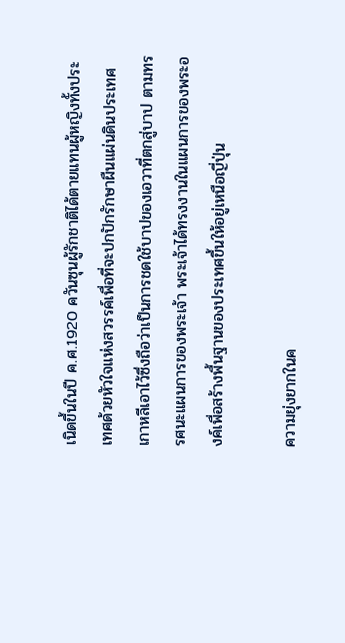เนิดขึ้นในปี ค.ศ.1920 ควันซุนผู้รักชาติได้ตายแทนผู้หญิงทั้งประเทศด้วยหัวใจแห่งสวรรค์เพื่อที่จะปกปักรักษาผืนแผ่นดินประเทศเกาหลีเอาไว้ซึ่งถือว่าเป็นการชดใช้บาปของเอวาที่ตกสู่บาป ตามทรรศนะแผนการของพระเจ้า พระเจ้าได้ทรงงานในแผนการของพระองค์เพื่อสร้างพื้นฐานของประเทศขึ้นให้อยู่เหนือญี่ปุ่น

ความยุ่งยากในค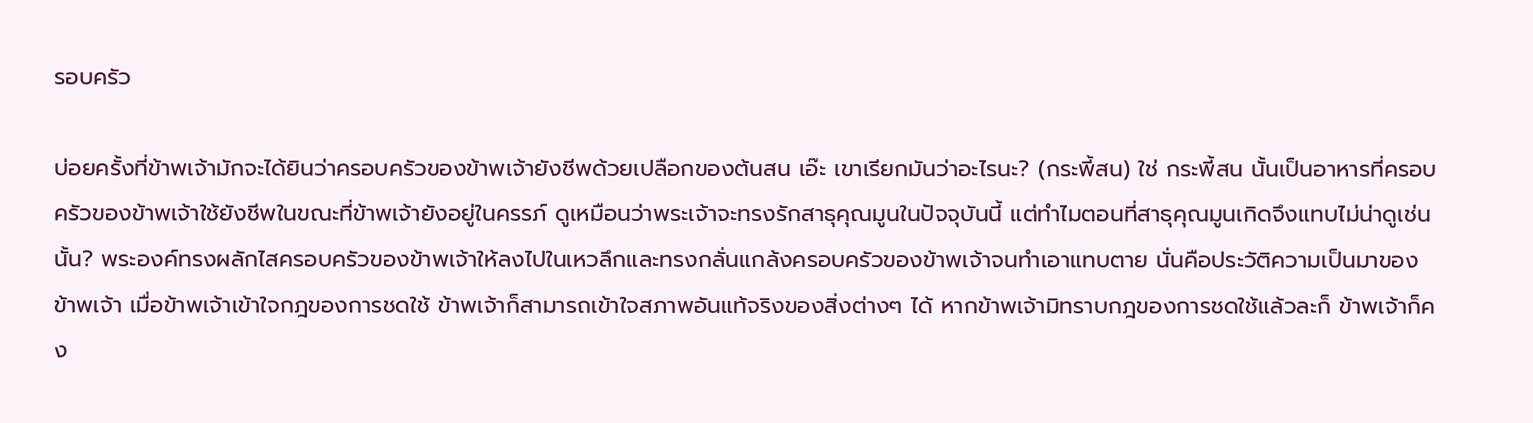รอบครัว

บ่อยครั้งที่ข้าพเจ้ามักจะได้ยินว่าครอบครัวของข้าพเจ้ายังชีพด้วยเปลือกของต้นสน เอ๊ะ เขาเรียกมันว่าอะไรนะ? (กระพี้สน) ใช่ กระพี้สน นั้นเป็นอาหารที่ครอบครัวของข้าพเจ้าใช้ยังชีพในขณะที่ข้าพเจ้ายังอยู่ในครรภ์ ดูเหมือนว่าพระเจ้าจะทรงรักสาธุคุณมูนในปัจจุบันนี้ แต่ทำไมตอนที่สาธุคุณมูนเกิดจึงแทบไม่น่าดูเช่นนั้น? พระองค์ทรงผลักไสครอบครัวของข้าพเจ้าให้ลงไปในเหวลึกและทรงกลั่นแกล้งครอบครัวของข้าพเจ้าจนทำเอาแทบตาย นั่นคือประวัติความเป็นมาของข้าพเจ้า เมื่อข้าพเจ้าเข้าใจกฎของการชดใช้ ข้าพเจ้าก็สามารถเข้าใจสภาพอันแท้จริงของสิ่งต่างๆ ได้ หากข้าพเจ้ามิทราบกฎของการชดใช้แล้วละก็ ข้าพเจ้าก็คง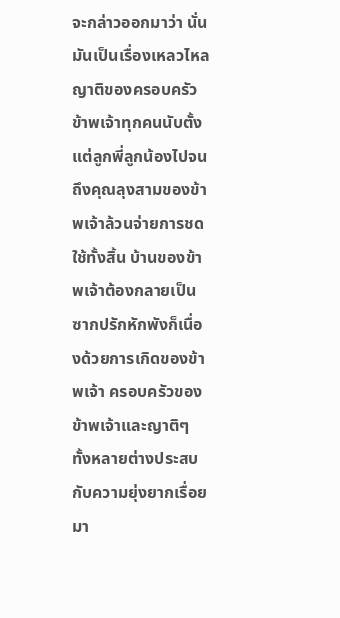จะกล่าวออกมาว่า นั่นมันเป็นเรื่องเหลวไหล ญาติของครอบครัวข้าพเจ้าทุกคนนับตั้งแต่ลูกพี่ลูกน้องไปจนถึงคุณลุงสามของข้าพเจ้าล้วนจ่ายการชดใช้ทั้งสิ้น บ้านของข้าพเจ้าต้องกลายเป็นซากปรักหักพังก็เนื่องด้วยการเกิดของข้าพเจ้า ครอบครัวของข้าพเจ้าและญาติๆ ทั้งหลายต่างประสบกับความยุ่งยากเรื่อยมา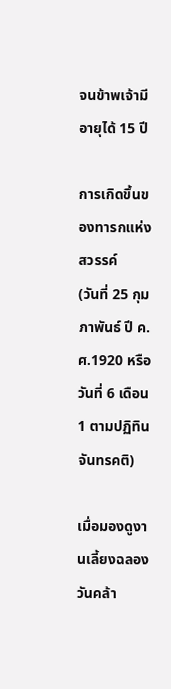จนข้าพเจ้ามีอายุได้ 15 ปี

การเกิดขึ้นของทารกแห่งสวรรค์
(วันที่ 25 กุมภาพันธ์ ปี ค.ศ.1920 หรือ วันที่ 6 เดือน 1 ตามปฏิทินจันทรคติ)

เมื่อมองดูงานเลี้ยงฉลองวันคล้า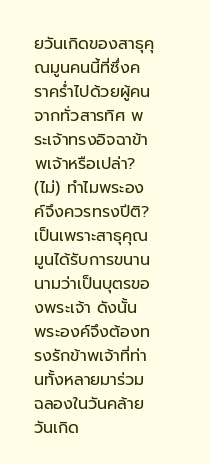ยวันเกิดของสาธุคุณมูนคนนี้ที่ซึ่งคราคร่ำไปด้วยผู้คนจากทั่วสารทิศ พระเจ้าทรงอิจฉาข้าพเจ้าหรือเปล่า? (ไม่) ทำไมพระองค์จึงควรทรงปีติ? เป็นเพราะสาธุคุณมูนได้รับการขนานนามว่าเป็นบุตรของพระเจ้า ดังนั้น พระองค์จึงต้องทรงรักข้าพเจ้าที่ท่านทั้งหลายมาร่วมฉลองในวันคล้ายวันเกิด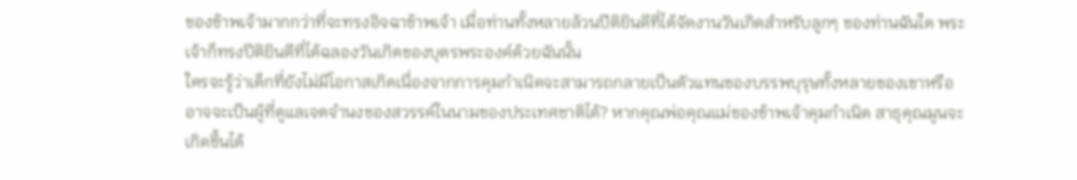ของข้าพเจ้ามากกว่าที่จะทรงอิจฉาข้าพเจ้า เมื่อท่านทั้งหลายล้วนปีติยินดีที่ได้จัดงานวันเกิดสำหรับลูกๆ ของท่านฉันใด พระเจ้าก็ทรงปีติยินดีที่ได้ฉลองวันเกิดของบุตรพระองค์ด้วยฉันนั้น
ใครจะรู้ว่าเด็กที่ยังไม่มีโอกาสเกิดเนื่องจากการคุมกำเนิดจะสามารถกลายเป็นตัวแทนของบรรพบุรุษทั้งหลายของเขาหรืออาจจะเป็นผู้ที่ดูแลเจตจำนงของสวรรค์ในนามของประเทศชาติได้? หากคุณพ่อคุณแม่ของข้าพเจ้าคุมกำเนิด สาธุคุณมูนจะเกิดขึ้นได้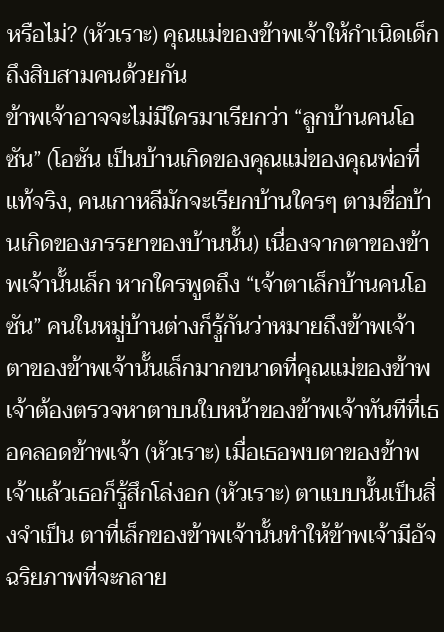หรือไม่? (หัวเราะ) คุณแม่ของข้าพเจ้าให้กำเนิดเด็กถึงสิบสามคนด้วยกัน
ข้าพเจ้าอาจจะไม่มีใครมาเรียกว่า “ลูกบ้านคนโอซัน” (โอซัน เป็นบ้านเกิดของคุณแม่ของคุณพ่อที่แท้จริง, คนเกาหลีมักจะเรียกบ้านใครๆ ตามชื่อบ้านเกิดของภรรยาของบ้านนั้น) เนื่องจากตาของข้าพเจ้านั้นเล็ก หากใครพูดถึง “เจ้าตาเล็กบ้านคนโอซัน” คนในหมู่บ้านต่างก็รู้กันว่าหมายถึงข้าพเจ้า ตาของข้าพเจ้านั้นเล็กมากขนาดที่คุณแม่ของข้าพเจ้าต้องตรวจหาตาบนใบหน้าของข้าพเจ้าทันทีที่เธอคลอดข้าพเจ้า (หัวเราะ) เมื่อเธอพบตาของข้าพเจ้าแล้วเธอก็รู้สึกโล่งอก (หัวเราะ) ตาแบบนั้นเป็นสิ่งจำเป็น ตาที่เล็กของข้าพเจ้านั้นทำให้ข้าพเจ้ามีอัจฉริยภาพที่จะกลาย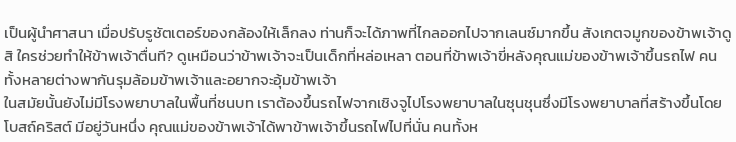เป็นผู้นำศาสนา เมื่อปรับรูชัตเตอร์ของกล้องให้เล็กลง ท่านก็จะได้ภาพที่ไกลออกไปจากเลนซ์มากขึ้น สังเกตจมูกของข้าพเจ้าดูสิ ใครช่วยทำให้ข้าพเจ้าตื่นที? ดูเหมือนว่าข้าพเจ้าจะเป็นเด็กที่หล่อเหลา ตอนที่ข้าพเจ้าขี่หลังคุณแม่ของข้าพเจ้าขึ้นรถไฟ คนทั้งหลายต่างพากันรุมล้อมข้าพเจ้าและอยากจะอุ้มข้าพเจ้า
ในสมัยนั้นยังไม่มีโรงพยาบาลในพื้นที่ชนบท เราต้องขึ้นรถไฟจากเชิงจูไปโรงพยาบาลในซุนชุนซึ่งมีโรงพยาบาลที่สร้างขึ้นโดยโบสถ์คริสต์ มีอยู่วันหนึ่ง คุณแม่ของข้าพเจ้าได้พาข้าพเจ้าขึ้นรถไฟไปที่นั่น คนทั้งห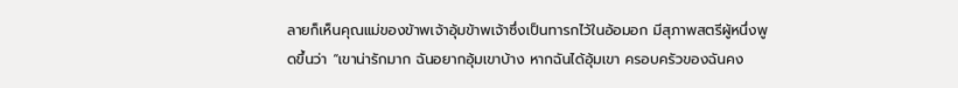ลายก็เห็นคุณแม่ของข้าพเจ้าอุ้มข้าพเจ้าซึ่งเป็นทารกไว้ในอ้อมอก มีสุภาพสตรีผู้หนึ่งพูดขึ้นว่า “เขาน่ารักมาก ฉันอยากอุ้มเขาบ้าง หากฉันได้อุ้มเขา ครอบครัวของฉันคง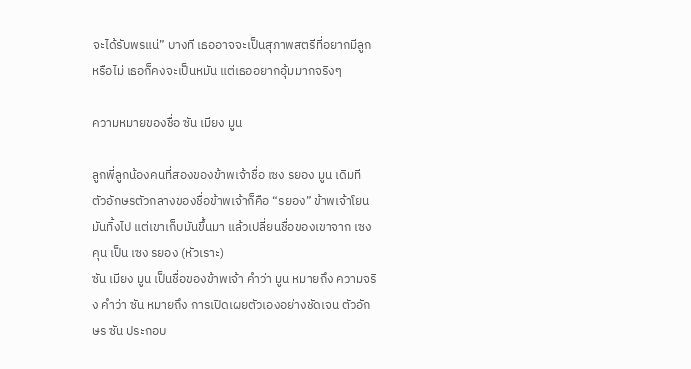จะได้รับพรแน่” บางที เธออาจจะเป็นสุภาพสตรีที่อยากมีลูก หรือไม่ เธอก็คงจะเป็นหมัน แต่เธออยากอุ้มมากจริงๆ

ความหมายของชื่อ ซัน เมียง มูน

ลูกพี่ลูกน้องคนที่สองของข้าพเจ้าชื่อ เซง รยอง มูน เดิมที ตัวอักษรตัวกลางของชื่อข้าพเจ้าก็คือ “รยอง” ข้าพเจ้าโยนมันทิ้งไป แต่เขาเก็บมันขึ้นมา แล้วเปลี่ยนชื่อของเขาจาก เซง คุน เป็น เซง รยอง (หัวเราะ)
ซัน เมียง มูน เป็นชื่อของข้าพเจ้า คำว่า มูน หมายถึง ความจริง คำว่า ซัน หมายถึง การเปิดเผยตัวเองอย่างชัดเจน ตัวอักษร ซัน ประกอบ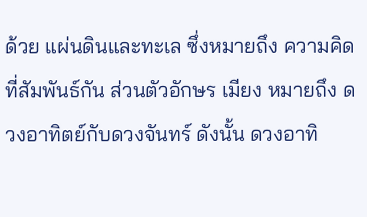ด้วย แผ่นดินและทะเล ซึ่งหมายถึง ความคิดที่สัมพันธ์กัน ส่วนตัวอักษร เมียง หมายถึง ดวงอาทิตย์กับดวงจันทร์ ดังนั้น ดวงอาทิ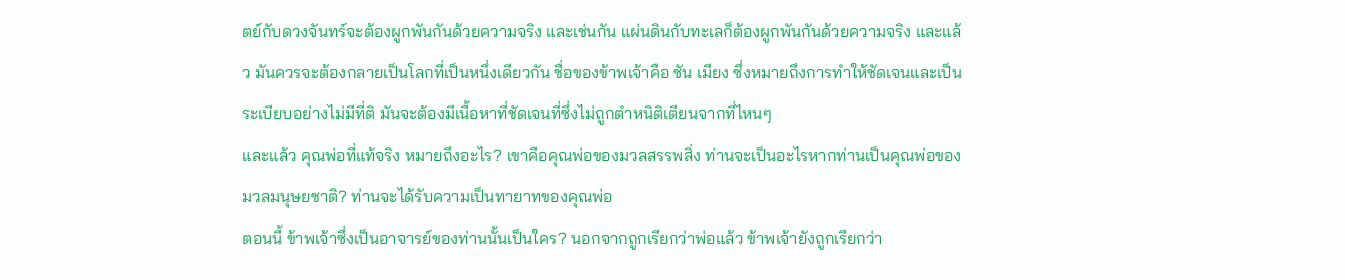ตย์กับดวงจันทร์จะต้องผูกพันกันด้วยความจริง และเช่นกัน แผ่นดินกับทะเลก็ต้องผูกพันกันด้วยความจริง และแล้ว มันควรจะต้องกลายเป็นโลกที่เป็นหนึ่งเดียวกัน ชื่อของข้าพเจ้าคือ ซัน เมียง ซึ่งหมายถึงการทำให้ชัดเจนและเป็นระเบียบอย่างไม่มีที่ติ มันจะต้องมีเนื้อหาที่ชัดเจนที่ซึ่งไม่ถูกตำหนิติเตียนจากที่ไหนๆ
และแล้ว คุณพ่อที่แท้จริง หมายถึงอะไร? เขาคือคุณพ่อของมวลสรรพสิ่ง ท่านจะเป็นอะไรหากท่านเป็นคุณพ่อของมวลมนุษยชาติ? ท่านจะได้รับความเป็นทายาทของคุณพ่อ
ตอนนี้ ข้าพเจ้าซึ่งเป็นอาจารย์ของท่านนั้นเป็นใคร? นอกจากถูกเรียกว่าพ่อแล้ว ข้าพเจ้ายังถูกเรียกว่า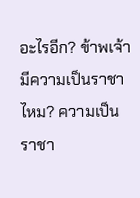อะไรอีก? ข้าพเจ้ามีความเป็นราชาไหม? ความเป็นราชา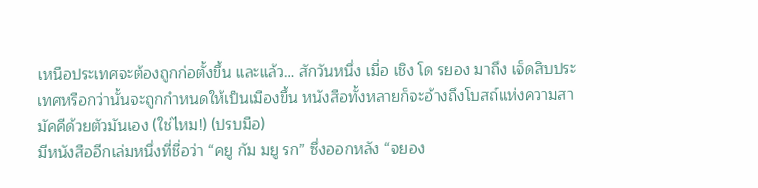เหนือประเทศจะต้องถูกก่อตั้งขึ้น และแล้ว… สักวันหนึ่ง เมื่อ เชิง โด รยอง มาถึง เจ็ดสิบประเทศหรือกว่านั้นจะถูกกำหนดให้เป็นเมืองขึ้น หนังสือทั้งหลายก็จะอ้างถึงโบสถ์แห่งความสามัคคีด้วยตัวมันเอง (ใช่ไหม!) (ปรบมือ)
มีหนังสืออีกเล่มหนึ่งที่ชื่อว่า “คยู กัม มยู รก” ซึ่งออกหลัง “จยอง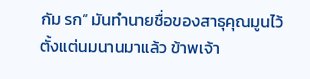กัม รก” มันทำนายชื่อของสาธุคุณมูนไว้ตั้งแต่นมนานมาแล้ว ข้าพเจ้า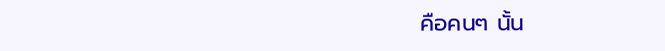คือคนๆ นั้น